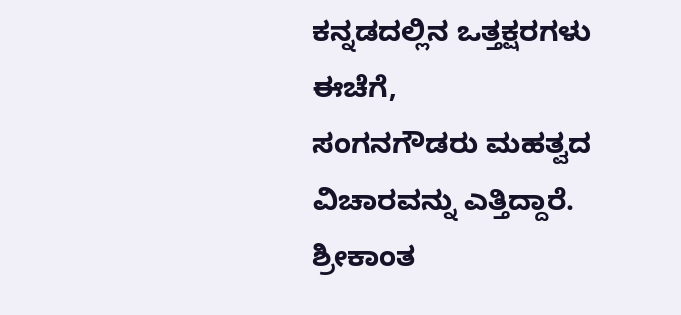ಕನ್ನಡದಲ್ಲಿನ ಒತ್ತಕ್ಷರಗಳು
ಈಚೆಗೆ,
ಸಂಗನಗೌಡರು ಮಹತ್ವದ ವಿಚಾರವನ್ನು ಎತ್ತಿದ್ದಾರೆ. ಶ್ರೀಕಾಂತ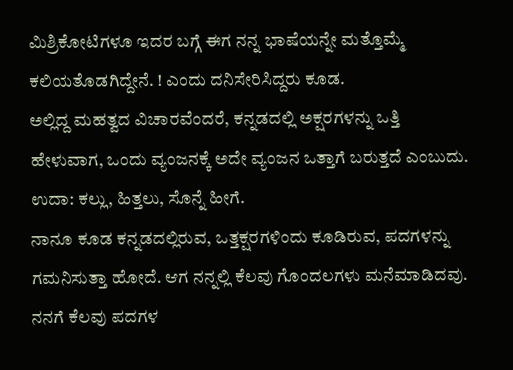ಮಿಶ್ರಿಕೋಟಿಗಳೂ ಇದರ ಬಗ್ಗೆ ಈಗ ನನ್ನ ಭಾಷೆಯನ್ನೇ ಮತ್ತೊಮ್ಮೆ ಕಲಿಯತೊಡಗಿದ್ದೇನೆ. ! ಎಂದು ದನಿಸೇರಿಸಿದ್ದರು ಕೂಡ.
ಅಲ್ಲಿದ್ದ ಮಹತ್ವದ ವಿಚಾರವೆಂದರೆ, ಕನ್ನಡದಲ್ಲಿ ಅಕ್ಷರಗಳನ್ನು ಒತ್ತಿ ಹೇಳುವಾಗ, ಒಂದು ವ್ಯಂಜನಕ್ಕೆ ಅದೇ ವ್ಯಂಜನ ಒತ್ತಾಗೆ ಬರುತ್ತದೆ ಎಂಬುದು. ಉದಾ: ಕಲ್ಲು, ಹಿತ್ತಲು, ಸೊನ್ನೆ ಹೀಗೆ.
ನಾನೂ ಕೂಡ ಕನ್ನಡದಲ್ಲಿರುವ, ಒತ್ತಕ್ಷರಗಳಿಂದು ಕೂಡಿರುವ, ಪದಗಳನ್ನು ಗಮನಿಸುತ್ತಾ ಹೋದೆ. ಆಗ ನನ್ನಲ್ಲಿ ಕೆಲವು ಗೊಂದಲಗಳು ಮನೆಮಾಡಿದವು.
ನನಗೆ ಕೆಲವು ಪದಗಳ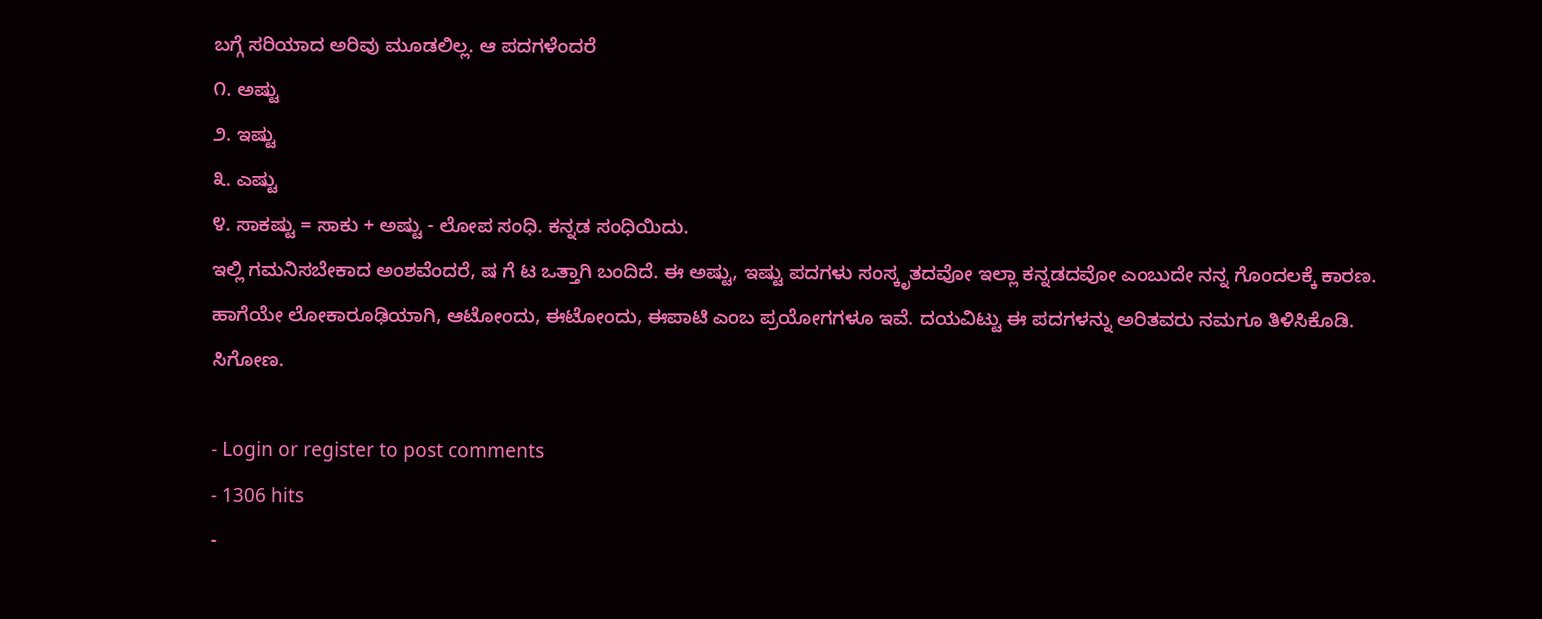ಬಗ್ಗೆ ಸರಿಯಾದ ಅರಿವು ಮೂಡಲಿಲ್ಲ. ಆ ಪದಗಳೆಂದರೆ
೧. ಅಷ್ಟು
೨. ಇಷ್ಟು
೩. ಎಷ್ಟು
೪. ಸಾಕಷ್ಟು = ಸಾಕು + ಅಷ್ಟು - ಲೋಪ ಸಂಧಿ. ಕನ್ನಡ ಸಂಧಿಯಿದು.
ಇಲ್ಲಿ ಗಮನಿಸಬೇಕಾದ ಅಂಶವೆಂದರೆ, ಷ ಗೆ ಟ ಒತ್ತಾಗಿ ಬಂದಿದೆ. ಈ ಅಷ್ಟು, ಇಷ್ಟು ಪದಗಳು ಸಂಸ್ಕೃತದವೋ ಇಲ್ಲಾ ಕನ್ನಡದವೋ ಎಂಬುದೇ ನನ್ನ ಗೊಂದಲಕ್ಕೆ ಕಾರಣ.
ಹಾಗೆಯೇ ಲೋಕಾರೂಢಿಯಾಗಿ, ಆಟೋಂದು, ಈಟೋಂದು, ಈಪಾಟಿ ಎಂಬ ಪ್ರಯೋಗಗಳೂ ಇವೆ. ದಯವಿಟ್ಟು ಈ ಪದಗಳನ್ನು ಅರಿತವರು ನಮಗೂ ತಿಳಿಸಿಕೊಡಿ.
ಸಿಗೋಣ.

- Login or register to post comments
- 1306 hits
-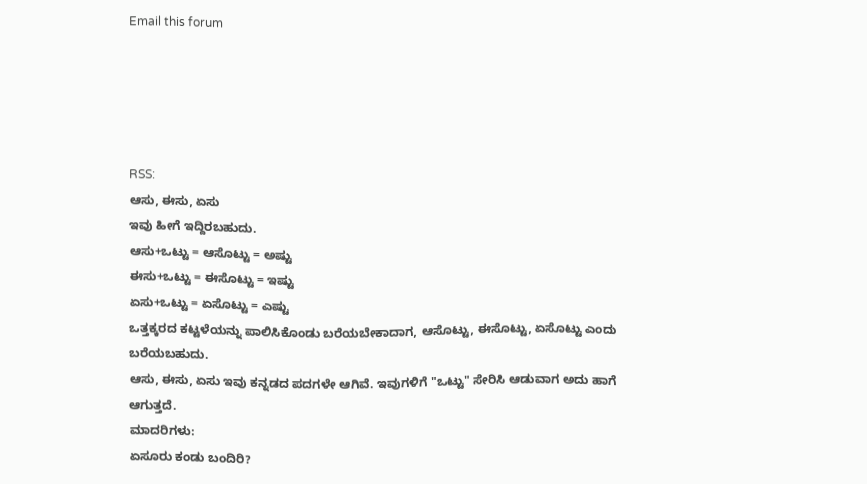Email this forum





RSS:
ಆಸು, ಈಸು, ಏಸು
ಇವು ಹೀಗೆ ಇದ್ದಿರಬಹುದು.
ಆಸು+ಒಟ್ಟು = ಆಸೊಟ್ಟು = ಅಷ್ಟು
ಈಸು+ಒಟ್ಟು = ಈಸೊಟ್ಟು = ಇಷ್ಟು
ಏಸು+ಒಟ್ಟು = ಏಸೊಟ್ಟು = ಎಷ್ಟು
ಒತ್ತಕ್ಕರದ ಕಟ್ಟಳೆಯನ್ನು ಪಾಲಿಸಿಕೊಂಡು ಬರೆಯಬೇಕಾದಾಗ, ಆಸೊಟ್ಟು, ಈಸೊಟ್ಟು, ಏಸೊಟ್ಟು ಎಂದು ಬರೆಯಬಹುದು.
ಆಸು, ಈಸು, ಏಸು ಇವು ಕನ್ನಡದ ಪದಗಳೇ ಆಗಿವೆ. ಇವುಗಳಿಗೆ "ಒಟ್ಟು" ಸೇರಿಸಿ ಆಡುವಾಗ ಅದು ಹಾಗೆ ಆಗುತ್ತದೆ.
ಮಾದರಿಗಳು:
ಏಸೂರು ಕಂಡು ಬಂದಿರಿ?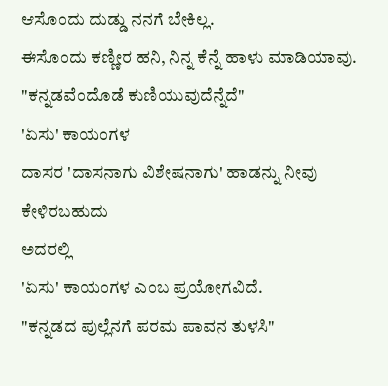ಆಸೊಂದು ದುಡ್ಡು ನನಗೆ ಬೇಕಿಲ್ಲ.
ಈಸೊಂದು ಕಣ್ಣೀರ ಹನಿ, ನಿನ್ನ ಕೆನ್ನೆ ಹಾಳು ಮಾಡಿಯಾವು.
"ಕನ್ನಡವೆಂದೊಡೆ ಕುಣಿಯುವುದೆನ್ನೆದೆ"
'ಏಸು' ಕಾಯಂಗಳ
ದಾಸರ 'ದಾಸನಾಗು ವಿಶೇಷನಾಗು' ಹಾಡನ್ನು ನೀವು ಕೇಳಿರಬಹುದು
ಅದರಲ್ಲಿ
'ಏಸು' ಕಾಯಂಗಳ ಎಂಬ ಪ್ರಯೋಗವಿದೆ.
"ಕನ್ನಡದ ಪುಲ್ಲೆನಗೆ ಪರಮ ಪಾವನ ತುಳಸಿ"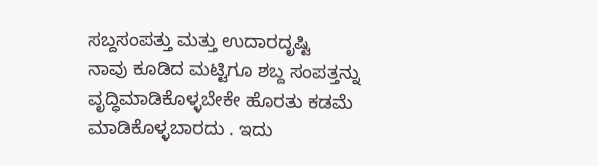ಸಬ್ದಸಂಪತ್ತು ಮತ್ತು ಉದಾರದೃಷ್ಟಿ
ನಾವು ಕೂಡಿದ ಮಟ್ಟಿಗೂ ಶಬ್ದ ಸಂಪತ್ತನ್ನು ವೃದ್ಧಿಮಾಡಿಕೊಳ್ಳಬೇಕೇ ಹೊರತು ಕಡಮೆ ಮಾಡಿಕೊಳ್ಳಬಾರದು . ಇದು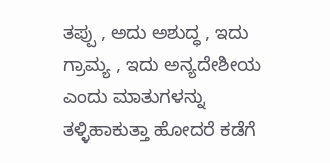ತಪ್ಪು , ಅದು ಅಶುದ್ಧ , ಇದು ಗ್ರಾಮ್ಯ , ಇದು ಅನ್ಯದೇಶೀಯ ಎಂದು ಮಾತುಗಳನ್ನು ತಳ್ಳಿಹಾಕುತ್ತಾ ಹೋದರೆ ಕಡೆಗೆ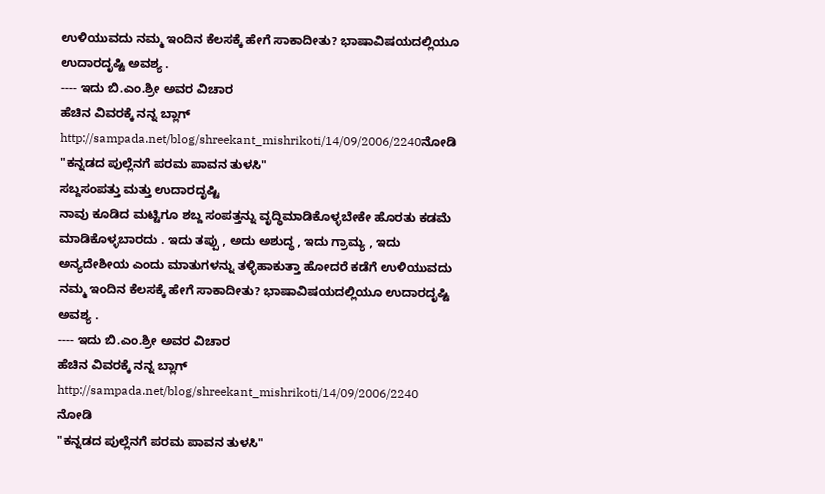ಉಳಿಯುವದು ನಮ್ಮ ಇಂದಿನ ಕೆಲಸಕ್ಕೆ ಹೇಗೆ ಸಾಕಾದೀತು? ಭಾಷಾವಿಷಯದಲ್ಲಿಯೂ ಉದಾರದೃಷ್ಟಿ ಅವಶ್ಯ .
---- ಇದು ಬಿ.ಎಂ.ಶ್ರೀ ಅವರ ವಿಚಾರ
ಹೆಚಿನ ವಿವರಕ್ಕೆ ನನ್ನ ಬ್ಲಾಗ್ http://sampada.net/blog/shreekant_mishrikoti/14/09/2006/2240ನೋಡಿ
"ಕನ್ನಡದ ಪುಲ್ಲೆನಗೆ ಪರಮ ಪಾವನ ತುಳಸಿ"
ಸಬ್ದಸಂಪತ್ತು ಮತ್ತು ಉದಾರದೃಷ್ಟಿ
ನಾವು ಕೂಡಿದ ಮಟ್ಟಿಗೂ ಶಬ್ದ ಸಂಪತ್ತನ್ನು ವೃದ್ಧಿಮಾಡಿಕೊಳ್ಳಬೇಕೇ ಹೊರತು ಕಡಮೆ ಮಾಡಿಕೊಳ್ಳಬಾರದು . ಇದು ತಪ್ಪು , ಅದು ಅಶುದ್ಧ , ಇದು ಗ್ರಾಮ್ಯ , ಇದು ಅನ್ಯದೇಶೀಯ ಎಂದು ಮಾತುಗಳನ್ನು ತಳ್ಳಿಹಾಕುತ್ತಾ ಹೋದರೆ ಕಡೆಗೆ ಉಳಿಯುವದು ನಮ್ಮ ಇಂದಿನ ಕೆಲಸಕ್ಕೆ ಹೇಗೆ ಸಾಕಾದೀತು? ಭಾಷಾವಿಷಯದಲ್ಲಿಯೂ ಉದಾರದೃಷ್ಟಿ ಅವಶ್ಯ .
---- ಇದು ಬಿ.ಎಂ.ಶ್ರೀ ಅವರ ವಿಚಾರ
ಹೆಚಿನ ವಿವರಕ್ಕೆ ನನ್ನ ಬ್ಲಾಗ್ http://sampada.net/blog/shreekant_mishrikoti/14/09/2006/2240
ನೋಡಿ
"ಕನ್ನಡದ ಪುಲ್ಲೆನಗೆ ಪರಮ ಪಾವನ ತುಳಸಿ"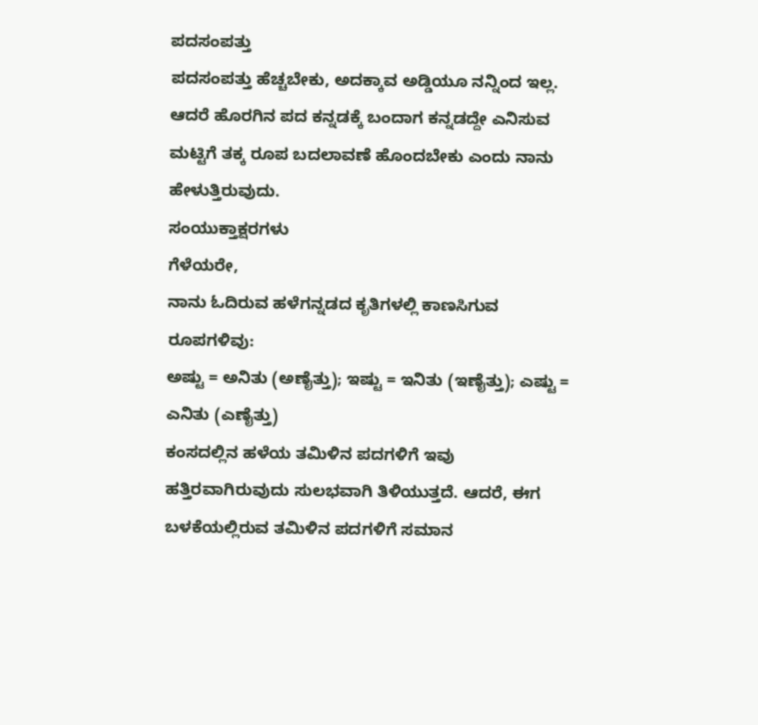ಪದಸಂಪತ್ತು
ಪದಸಂಪತ್ತು ಹೆಚ್ಚಬೇಕು, ಅದಕ್ಕಾವ ಅಡ್ಡಿಯೂ ನನ್ನಿಂದ ಇಲ್ಲ. ಆದರೆ ಹೊರಗಿನ ಪದ ಕನ್ನಡಕ್ಕೆ ಬಂದಾಗ ಕನ್ನಡದ್ದೇ ಎನಿಸುವ ಮಟ್ಟಿಗೆ ತಕ್ಕ ರೂಪ ಬದಲಾವಣೆ ಹೊಂದಬೇಕು ಎಂದು ನಾನು ಹೇಳುತ್ತಿರುವುದು.
ಸಂಯುಕ್ತಾಕ್ಷರಗಳು
ಗೆಳೆಯರೇ,
ನಾನು ಓದಿರುವ ಹಳೆಗನ್ನಡದ ಕೃತಿಗಳಲ್ಲಿ ಕಾಣಸಿಗುವ ರೂಪಗಳಿವು:
ಅಷ್ಟು = ಅನಿತು (ಅಣೈತ್ತು); ಇಷ್ಟು = ಇನಿತು (ಇಣೈತ್ತು); ಎಷ್ಟು = ಎನಿತು (ಎಣೈತ್ತು)
ಕಂಸದಲ್ಲಿನ ಹಳೆಯ ತಮಿಳಿನ ಪದಗಳಿಗೆ ಇವು ಹತ್ತಿರವಾಗಿರುವುದು ಸುಲಭವಾಗಿ ತಿಳಿಯುತ್ತದೆ. ಆದರೆ, ಈಗ ಬಳಕೆಯಲ್ಲಿರುವ ತಮಿಳಿನ ಪದಗಳಿಗೆ ಸಮಾನ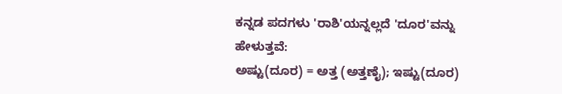ಕನ್ನಡ ಪದಗಳು 'ರಾಶಿ'ಯನ್ನಲ್ಲದೆ 'ದೂರ'ವನ್ನು ಹೇಳುತ್ತವೆ:
ಅಷ್ಟು(ದೂರ) = ಅತ್ತ (ಅತ್ತಣೈ); ಇಷ್ಟು(ದೂರ)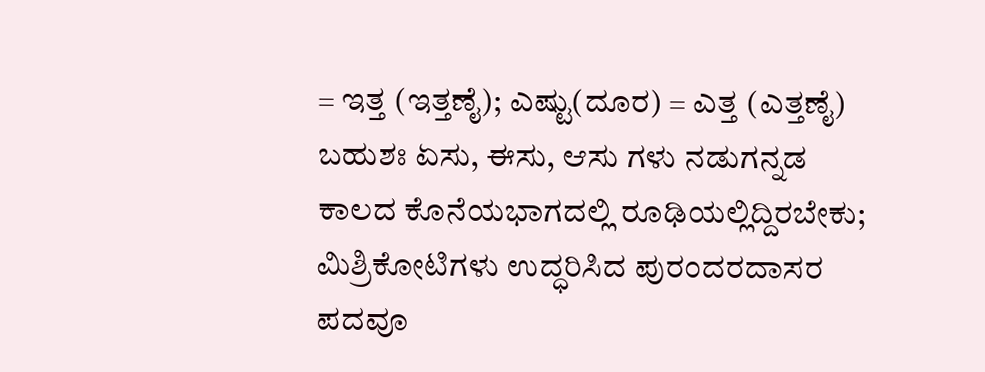= ಇತ್ತ (ಇತ್ತಣೈ); ಎಷ್ಟು(ದೂರ) = ಎತ್ತ (ಎತ್ತಣೈ)
ಬಹುಶಃ ಏಸು, ಈಸು, ಆಸು ಗಳು ನಡುಗನ್ನಡ ಕಾಲದ ಕೊನೆಯಭಾಗದಲ್ಲಿ ರೂಢಿಯಲ್ಲಿದ್ದಿರಬೇಕು; ಮಿಶ್ರಿಕೋಟಿಗಳು ಉದ್ಧರಿಸಿದ ಪುರಂದರದಾಸರ ಪದವೂ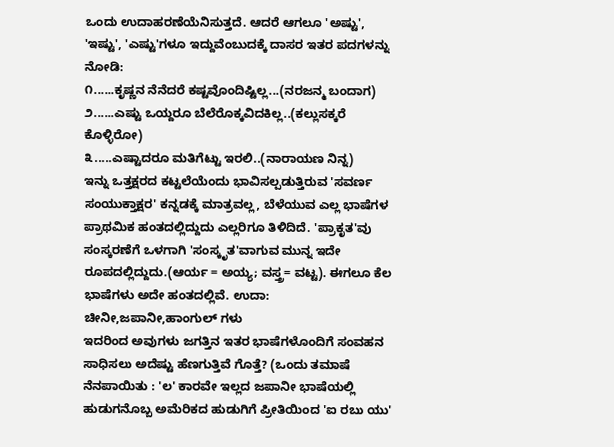ಒಂದು ಉದಾಹರಣೆಯೆನಿಸುತ್ತದೆ. ಆದರೆ ಆಗಲೂ 'ಅಷ್ಟು', 'ಇಷ್ಟು', 'ಎಷ್ಟು'ಗಳೂ ಇದ್ದುವೆಂಬುದಕ್ಕೆ ದಾಸರ ಇತರ ಪದಗಳನ್ನು ನೋಡಿ:
೧......ಕೃಷ್ಣನ ನೆನೆದರೆ ಕಷ್ಟವೊಂದಿಷ್ಟಿಲ್ಲ...(ನರಜನ್ಮ ಬಂದಾಗ)
೨......ಎಷ್ಟು ಒಯ್ದರೂ ಬೆಲೆರೊಕ್ಕವಿದಕಿಲ್ಲ..(ಕಲ್ಲುಸಕ್ಕರೆ ಕೊಳ್ಳಿರೋ)
೩.....ಎಷ್ಟಾದರೂ ಮತಿಗೆಟ್ಟು ಇರಲಿ..(ನಾರಾಯಣ ನಿನ್ನ)
ಇನ್ನು ಒತ್ತಕ್ಷರದ ಕಟ್ಟಲೆಯೆಂದು ಭಾವಿಸಲ್ಪಡುತ್ತಿರುವ 'ಸವರ್ಣ ಸಂಯುಕ್ತಾಕ್ಷರ' ಕನ್ನಡಕ್ಕೆ ಮಾತ್ರವಲ್ಲ, ಬೆಳೆಯುವ ಎಲ್ಲ ಭಾಷೆಗಳ ಪ್ರಾಥಮಿಕ ಹಂತದಲ್ಲಿದ್ದುದು ಎಲ್ಲರಿಗೂ ತಿಳಿದಿದೆ. 'ಪ್ರಾಕೃತ'ವು ಸಂಸ್ಕರಣೆಗೆ ಒಳಗಾಗಿ 'ಸಂಸ್ಕೃತ'ವಾಗುವ ಮುನ್ನ ಇದೇ ರೂಪದಲ್ಲಿದ್ದುದು.(ಆರ್ಯ = ಅಯ್ಯ; ವಸ್ತ್ರ= ವಟ್ಟ). ಈಗಲೂ ಕೆಲ ಭಾಷೆಗಳು ಅದೇ ಹಂತದಲ್ಲಿವೆ. ಉದಾ: ಚೀನೀ,ಜಪಾನೀ,ಹಾಂಗುಲ್ ಗಳು
ಇದರಿಂದ ಅವುಗಳು ಜಗತ್ತಿನ ಇತರ ಭಾಷೆಗಳೊಂದಿಗೆ ಸಂವಹನ ಸಾಧಿಸಲು ಅದೆಷ್ಟು ಹೆಣಗುತ್ತಿವೆ ಗೊತ್ತೆ? (ಒಂದು ತಮಾಷೆ ನೆನಪಾಯಿತು : 'ಲ' ಕಾರವೇ ಇಲ್ಲದ ಜಪಾನೀ ಭಾಷೆಯಲ್ಲಿ ಹುಡುಗನೊಬ್ಬ ಅಮೆರಿಕದ ಹುಡುಗಿಗೆ ಪ್ರೀತಿಯಿಂದ 'ಐ ರಬು ಯು'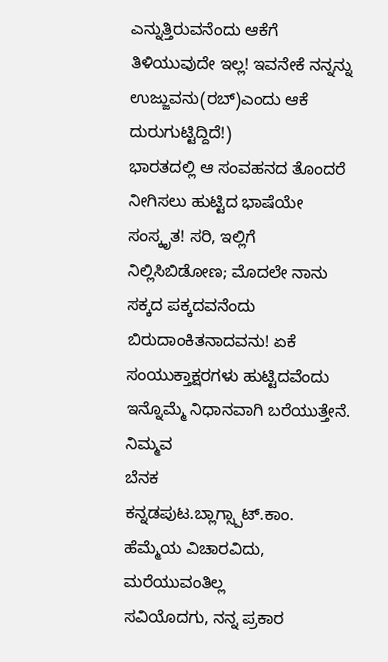ಎನ್ನುತ್ತಿರುವನೆಂದು ಆಕೆಗೆ ತಿಳಿಯುವುದೇ ಇಲ್ಲ! ಇವನೇಕೆ ನನ್ನನ್ನು ಉಜ್ಜುವನು(ರಬ್)ಎಂದು ಆಕೆ ದುರುಗುಟ್ಟಿದ್ದಿದೆ!)
ಭಾರತದಲ್ಲಿ ಆ ಸಂವಹನದ ತೊಂದರೆ ನೀಗಿಸಲು ಹುಟ್ಟಿದ ಭಾಷೆಯೇ ಸಂಸ್ಕೃತ! ಸರಿ, ಇಲ್ಲಿಗೆ ನಿಲ್ಲಿಸಿಬಿಡೋಣ; ಮೊದಲೇ ನಾನು ಸಕ್ಕದ ಪಕ್ಕದವನೆಂದು ಬಿರುದಾಂಕಿತನಾದವನು! ಏಕೆ ಸಂಯುಕ್ತಾಕ್ಷರಗಳು ಹುಟ್ಟಿದವೆಂದು ಇನ್ನೊಮ್ಮೆ ನಿಧಾನವಾಗಿ ಬರೆಯುತ್ತೇನೆ.
ನಿಮ್ಮವ
ಬೆನಕ
ಕನ್ನಡಪುಟ.ಬ್ಲಾಗ್ಸ್ಪಾಟ್.ಕಾಂ.
ಹೆಮ್ಮೆಯ ವಿಚಾರವಿದು, ಮರೆಯುವಂತಿಲ್ಲ
ಸವಿಯೊದಗು, ನನ್ನ ಪ್ರಕಾರ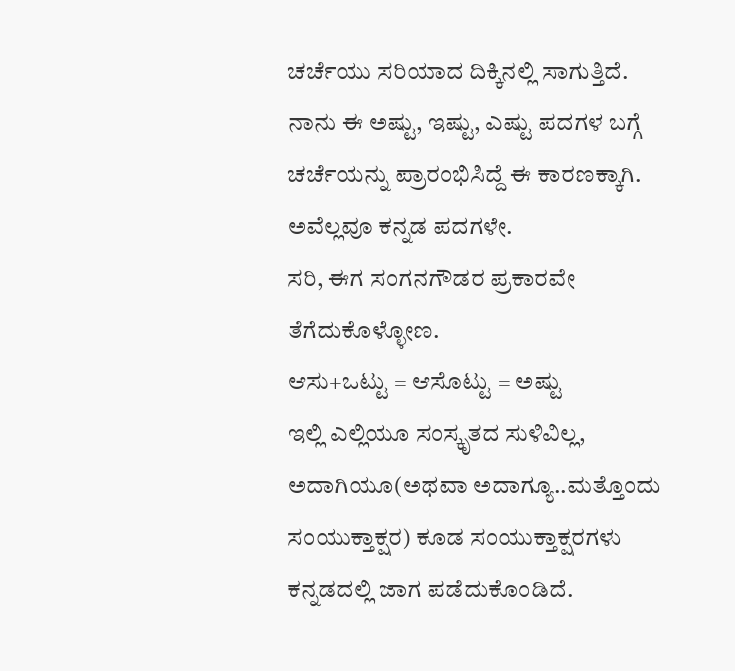ಚರ್ಚೆಯು ಸರಿಯಾದ ದಿಕ್ಕಿನಲ್ಲಿ ಸಾಗುತ್ತಿದೆ. ನಾನು ಈ ಅಷ್ಟು, ಇಷ್ಟು, ಎಷ್ಟು ಪದಗಳ ಬಗ್ಗೆ ಚರ್ಚೆಯನ್ನು ಪ್ರಾರಂಭಿಸಿದ್ದೆ ಈ ಕಾರಣಕ್ಕಾಗಿ. ಅವೆಲ್ಲವೂ ಕನ್ನಡ ಪದಗಳೇ.
ಸರಿ, ಈಗ ಸಂಗನಗೌಡರ ಪ್ರಕಾರವೇ ತೆಗೆದುಕೊಳ್ಳೋಣ.
ಆಸು+ಒಟ್ಟು = ಆಸೊಟ್ಟು = ಅಷ್ಟು
ಇಲ್ಲಿ ಎಲ್ಲಿಯೂ ಸಂಸ್ಕೃತದ ಸುಳಿವಿಲ್ಲ, ಅದಾಗಿಯೂ(ಅಥವಾ ಅದಾಗ್ಯೂ..ಮತ್ತೊಂದು ಸಂಯುಕ್ತಾಕ್ಷರ) ಕೂಡ ಸಂಯುಕ್ತಾಕ್ಷರಗಳು ಕನ್ನಡದಲ್ಲಿ ಜಾಗ ಪಡೆದುಕೊಂಡಿದೆ.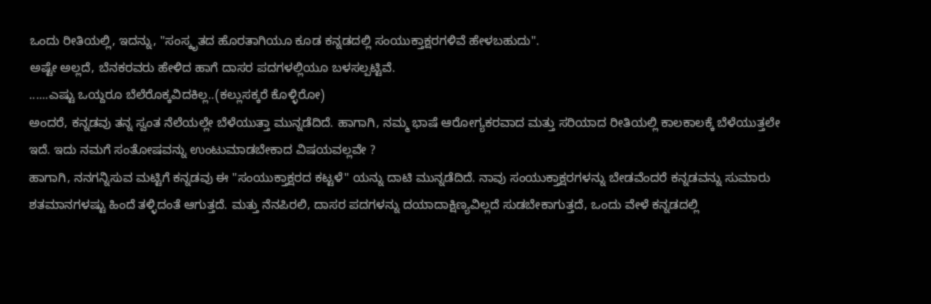ಒಂದು ರೀತಿಯಲ್ಲಿ, ಇದನ್ನು, "ಸಂಸ್ಕೃತದ ಹೊರತಾಗಿಯೂ ಕೂಡ ಕನ್ನಡದಲ್ಲಿ ಸಂಯುಕ್ತಾಕ್ಷರಗಳಿವೆ ಹೇಳಬಹುದು".
ಅಷ್ಟೇ ಅಲ್ಲದೆ, ಬೆನಕರವರು ಹೇಳಿದ ಹಾಗೆ ದಾಸರ ಪದಗಳಲ್ಲಿಯೂ ಬಳಸಲ್ಪಟ್ಟಿವೆ.
......ಎಷ್ಟು ಒಯ್ದರೂ ಬೆಲೆರೊಕ್ಕವಿದಕಿಲ್ಲ..(ಕಲ್ಲುಸಕ್ಕರೆ ಕೊಳ್ಳಿರೋ)
ಅಂದರೆ, ಕನ್ನಡವು ತನ್ನ ಸ್ವಂತ ನೆಲೆಯಲ್ಲೇ ಬೆಳೆಯುತ್ತಾ ಮುನ್ನಡೆದಿದೆ. ಹಾಗಾಗಿ, ನಮ್ಮ ಭಾಷೆ ಆರೋಗ್ಯಕರವಾದ ಮತ್ತು ಸರಿಯಾದ ರೀತಿಯಲ್ಲಿ ಕಾಲಕಾಲಕ್ಕೆ ಬೆಳೆಯುತ್ತಲೇ ಇದೆ. ಇದು ನಮಗೆ ಸಂತೋಷವನ್ನು ಉಂಟುಮಾಡಬೇಕಾದ ವಿಷಯವಲ್ಲವೇ ?
ಹಾಗಾಗಿ, ನನಗನ್ನಿಸುವ ಮಟ್ಟಿಗೆ ಕನ್ನಡವು ಈ "ಸಂಯುಕ್ತಾಕ್ಷರದ ಕಟ್ಟಳೆ" ಯನ್ನು ದಾಟಿ ಮುನ್ನಡೆದಿದೆ. ನಾವು ಸಂಯುಕ್ತಾಕ್ಷರಗಳನ್ನು ಬೇಡವೆಂದರೆ ಕನ್ನಡವನ್ನು ಸುಮಾರು ಶತಮಾನಗಳಷ್ಟು ಹಿಂದೆ ತಳ್ಳಿದಂತೆ ಆಗುತ್ತದೆ. ಮತ್ತು ನೆನಪಿರಲಿ, ದಾಸರ ಪದಗಳನ್ನು ದಯಾದಾಕ್ಷಿಣ್ಯವಿಲ್ಲದೆ ಸುಡಬೇಕಾಗುತ್ತದೆ, ಒಂದು ವೇಳೆ ಕನ್ನಡದಲ್ಲಿ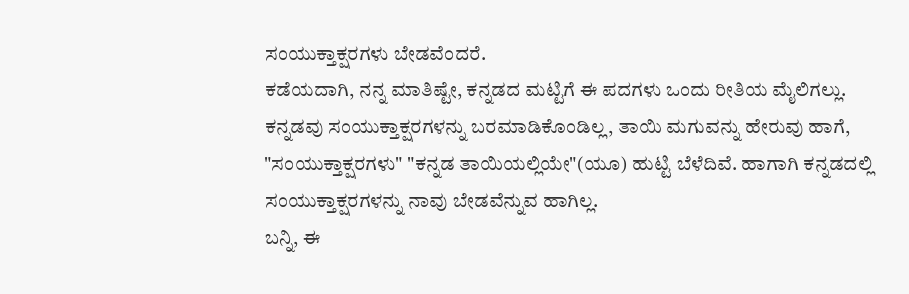ಸಂಯುಕ್ತಾಕ್ಷರಗಳು ಬೇಡವೆಂದರೆ.
ಕಡೆಯದಾಗಿ, ನನ್ನ ಮಾತಿಷ್ಟೇ, ಕನ್ನಡದ ಮಟ್ಟಿಗೆ ಈ ಪದಗಳು ಒಂದು ರೀತಿಯ ಮೈಲಿಗಲ್ಲು. ಕನ್ನಡವು ಸಂಯುಕ್ತಾಕ್ಷರಗಳನ್ನು ಬರಮಾಡಿಕೊಂಡಿಲ್ಲ, ತಾಯಿ ಮಗುವನ್ನು ಹೇರುವು ಹಾಗೆ, "ಸಂಯುಕ್ತಾಕ್ಷರಗಳು" "ಕನ್ನಡ ತಾಯಿಯಲ್ಲಿಯೇ"(ಯೂ) ಹುಟ್ಟಿ ಬೆಳೆದಿವೆ. ಹಾಗಾಗಿ ಕನ್ನಡದಲ್ಲಿ ಸಂಯುಕ್ತಾಕ್ಷರಗಳನ್ನು ನಾವು ಬೇಡವೆನ್ನುವ ಹಾಗಿಲ್ಲ.
ಬನ್ನಿ, ಈ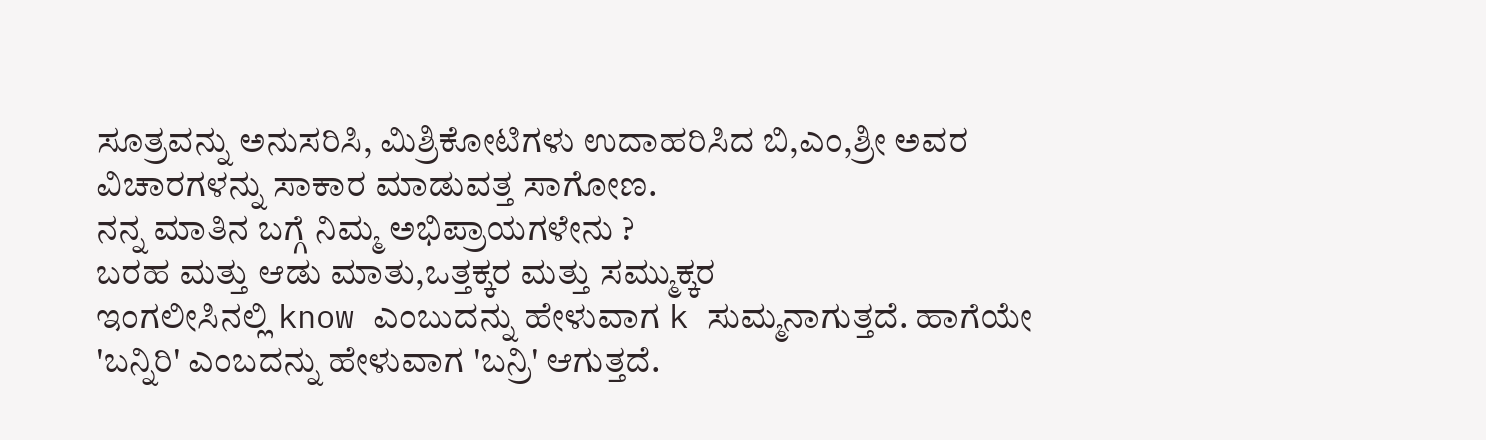ಸೂತ್ರವನ್ನು ಅನುಸರಿಸಿ, ಮಿಶ್ರಿಕೋಟಿಗಳು ಉದಾಹರಿಸಿದ ಬಿ,ಎಂ,ಶ್ರೀ ಅವರ ವಿಚಾರಗಳನ್ನು ಸಾಕಾರ ಮಾಡುವತ್ತ ಸಾಗೋಣ.
ನನ್ನ ಮಾತಿನ ಬಗ್ಗೆ ನಿಮ್ಮ ಅಭಿಪ್ರಾಯಗಳೇನು ?
ಬರಹ ಮತ್ತು ಆಡು ಮಾತು,ಒತ್ತಕ್ಕರ ಮತ್ತು ಸಮ್ಮುಕ್ಕರ
ಇಂಗಲೀಸಿನಲ್ಲಿ know ಎಂಬುದನ್ನು ಹೇಳುವಾಗ k ಸುಮ್ಮನಾಗುತ್ತದೆ. ಹಾಗೆಯೇ 'ಬನ್ನಿರಿ' ಎಂಬದನ್ನು ಹೇಳುವಾಗ 'ಬನ್ರಿ' ಆಗುತ್ತದೆ.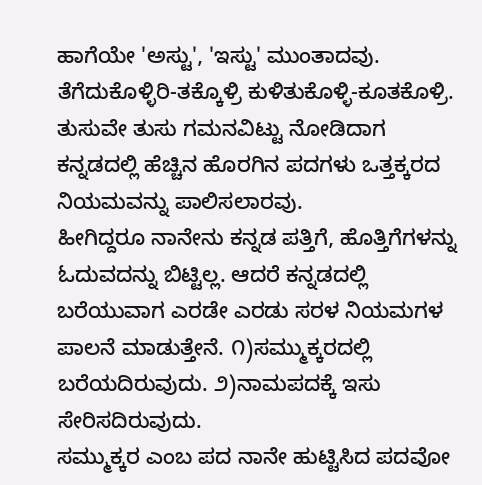ಹಾಗೆಯೇ 'ಅಸ್ಟು', 'ಇಸ್ಟು' ಮುಂತಾದವು. ತೆಗೆದುಕೊಳ್ಳಿರಿ-ತಕ್ಕೊಳ್ರಿ ಕುಳಿತುಕೊಳ್ಳಿ-ಕೂತಕೊಳ್ರಿ.
ತುಸುವೇ ತುಸು ಗಮನವಿಟ್ಟು ನೋಡಿದಾಗ ಕನ್ನಡದಲ್ಲಿ ಹೆಚ್ಚಿನ ಹೊರಗಿನ ಪದಗಳು ಒತ್ತಕ್ಕರದ ನಿಯಮವನ್ನು ಪಾಲಿಸಲಾರವು.
ಹೀಗಿದ್ದರೂ ನಾನೇನು ಕನ್ನಡ ಪತ್ತಿಗೆ, ಹೊತ್ತಿಗೆಗಳನ್ನು ಓದುವದನ್ನು ಬಿಟ್ಟಿಲ್ಲ. ಆದರೆ ಕನ್ನಡದಲ್ಲಿ ಬರೆಯುವಾಗ ಎರಡೇ ಎರಡು ಸರಳ ನಿಯಮಗಳ ಪಾಲನೆ ಮಾಡುತ್ತೇನೆ. ೧)ಸಮ್ಮುಕ್ಕರದಲ್ಲಿ ಬರೆಯದಿರುವುದು. ೨)ನಾಮಪದಕ್ಕೆ ಇಸು ಸೇರಿಸದಿರುವುದು.
ಸಮ್ಮುಕ್ಕರ ಎಂಬ ಪದ ನಾನೇ ಹುಟ್ಟಿಸಿದ ಪದವೋ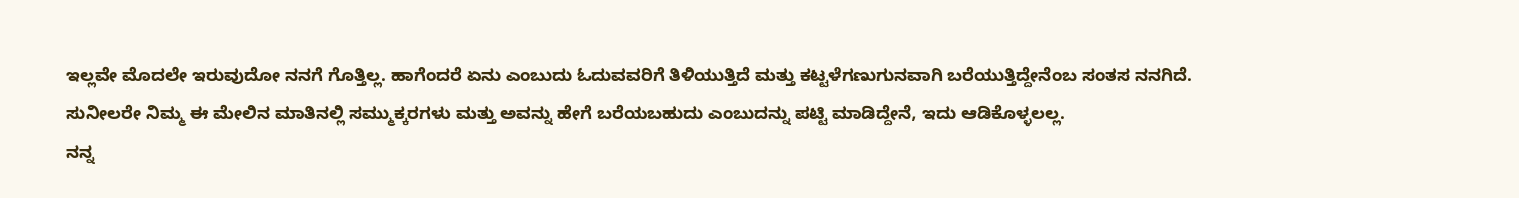ಇಲ್ಲವೇ ಮೊದಲೇ ಇರುವುದೋ ನನಗೆ ಗೊತ್ತಿಲ್ಲ. ಹಾಗೆಂದರೆ ಏನು ಎಂಬುದು ಓದುವವರಿಗೆ ತಿಳಿಯುತ್ತಿದೆ ಮತ್ತು ಕಟ್ಟಳೆಗಣುಗುನವಾಗಿ ಬರೆಯುತ್ತಿದ್ದೇನೆಂಬ ಸಂತಸ ನನಗಿದೆ.
ಸುನೀಲರೇ ನಿಮ್ಮ ಈ ಮೇಲಿನ ಮಾತಿನಲ್ಲಿ ಸಮ್ಮುಕ್ಕರಗಳು ಮತ್ತು ಅವನ್ನು ಹೇಗೆ ಬರೆಯಬಹುದು ಎಂಬುದನ್ನು ಪಟ್ಟಿ ಮಾಡಿದ್ದೇನೆ, ಇದು ಆಡಿಕೊಳ್ಳಲಲ್ಲ.
ನನ್ನ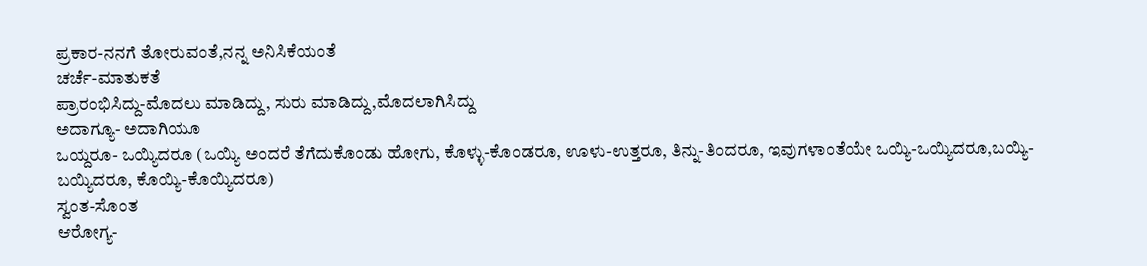ಪ್ರಕಾರ-ನನಗೆ ತೋರುವಂತೆ,ನನ್ನ ಅನಿಸಿಕೆಯಂತೆ
ಚರ್ಚೆ-ಮಾತುಕತೆ
ಪ್ರಾರಂಭಿಸಿದ್ದು-ಮೊದಲು ಮಾಡಿದ್ದು, ಸುರು ಮಾಡಿದ್ದು,ಮೊದಲಾಗಿಸಿದ್ದು
ಅದಾಗ್ಯೂ- ಅದಾಗಿಯೂ
ಒಯ್ದರೂ- ಒಯ್ಯಿದರೂ (ಒಯ್ಯಿ ಅಂದರೆ ತೆಗೆದುಕೊಂಡು ಹೋಗು, ಕೊಳ್ಳು-ಕೊಂಡರೂ, ಊಳು-ಉತ್ತರೂ, ತಿನ್ನು-ತಿಂದರೂ, ಇವುಗಳಾಂತೆಯೇ ಒಯ್ಯಿ-ಒಯ್ಯಿದರೂ,ಬಯ್ಯಿ-ಬಯ್ಯಿದರೂ, ಕೊಯ್ಯಿ-ಕೊಯ್ಯಿದರೂ)
ಸ್ವಂತ-ಸೊಂತ
ಆರೋಗ್ಯ-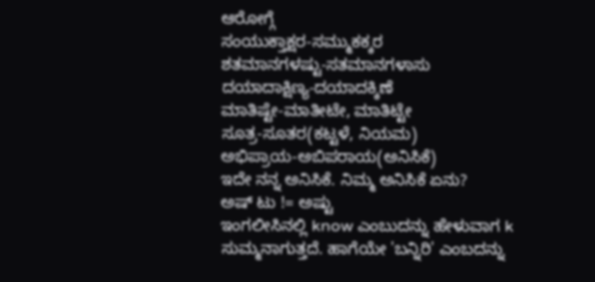ಆರೋಗ್ಗೆ
ಸಂಯುಕ್ತಾಕ್ಷರ-ಸಮ್ಮುಕಕ್ಕರ
ಶತಮಾನಗಳಷ್ಟು-ಸತಮಾನಗಳಾಸು
ದಯಾದಾಕ್ಷಿಣ್ಯ-ದಯಾದಕ್ಕಿಣೆ
ಮಾತಿಷ್ಟೇ-ಮಾತೀಟೇ, ಮಾತಿಟ್ಟೇ
ಸೂತ್ರ-ಸೂತರ(ಕಟ್ಟಳೆ, ನಿಯಮ)
ಅಭಿಪ್ರಾಯ-ಅಬಿಪರಾಯ(ಅನಿಸಿಕೆ)
ಇದೇ ನನ್ನ ಅನಿಸಿಕೆ. ನಿಮ್ಮ ಅನಿಸಿಕೆ ಏನು?
ಅಷ್ ಟು != ಅಷ್ಟು
ಇಂಗಲೀಸಿನಲ್ಲಿ know ಎಂಬುದನ್ನು ಹೇಳುವಾಗ k ಸುಮ್ಮನಾಗುತ್ತದೆ. ಹಾಗೆಯೇ 'ಬನ್ನಿರಿ' ಎಂಬದನ್ನು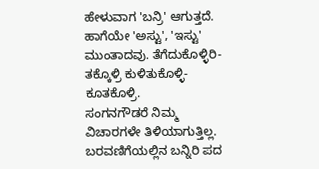ಹೇಳುವಾಗ 'ಬನ್ರಿ' ಆಗುತ್ತದೆ. ಹಾಗೆಯೇ 'ಅಸ್ಟು', 'ಇಸ್ಟು' ಮುಂತಾದವು. ತೆಗೆದುಕೊಳ್ಳಿರಿ-ತಕ್ಕೊಳ್ರಿ ಕುಳಿತುಕೊಳ್ಳಿ-ಕೂತಕೊಳ್ರಿ.
ಸಂಗನಗೌಡರೆ ನಿಮ್ಮ ವಿಚಾರಗಳೇ ತಿಳಿಯಾಗುತ್ತಿಲ್ಲ. ಬರವಣಿಗೆಯಲ್ಲಿನ ಬನ್ನಿರಿ ಪದ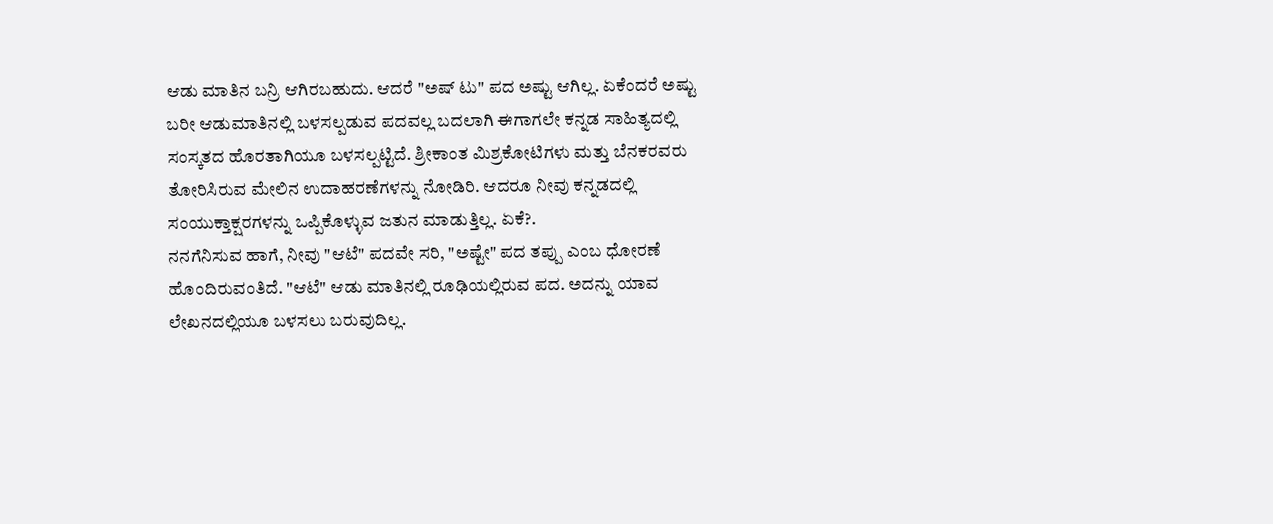ಆಡು ಮಾತಿನ ಬನ್ರಿ ಆಗಿರಬಹುದು. ಆದರೆ "ಅಷ್ ಟು" ಪದ ಅಷ್ಟು ಆಗಿಲ್ಲ. ಏಕೆಂದರೆ ಅಷ್ಟು ಬರೀ ಆಡುಮಾತಿನಲ್ಲಿ ಬಳಸಲ್ಪಡುವ ಪದವಲ್ಲ ಬದಲಾಗಿ ಈಗಾಗಲೇ ಕನ್ನಡ ಸಾಹಿತ್ಯದಲ್ಲಿ ಸಂಸ್ಕತದ ಹೊರತಾಗಿಯೂ ಬಳಸಲ್ಪಟ್ಟಿದೆ. ಶ್ರೀಕಾಂತ ಮಿಶ್ರಕೋಟಿಗಳು ಮತ್ತು ಬೆನಕರವರು ತೋರಿಸಿರುವ ಮೇಲಿನ ಉದಾಹರಣೆಗಳನ್ನು ನೋಡಿರಿ. ಆದರೂ ನೀವು ಕನ್ನಡದಲ್ಲಿ ಸಂಯುಕ್ತಾಕ್ಷರಗಳನ್ನು ಒಪ್ಪಿಕೊಳ್ಳುವ ಜತುನ ಮಾಡುತ್ತಿಲ್ಲ. ಏಕೆ?.
ನನಗೆನಿಸುವ ಹಾಗೆ, ನೀವು "ಆಟೆ" ಪದವೇ ಸರಿ, "ಅಷ್ಟೇ" ಪದ ತಪ್ಪು ಎಂಬ ಧೋರಣೆ ಹೊಂದಿರುವಂತಿದೆ. "ಆಟೆ" ಆಡು ಮಾತಿನಲ್ಲಿ ರೂಢಿಯಲ್ಲಿರುವ ಪದ. ಅದನ್ನು ಯಾವ ಲೇಖನದಲ್ಲಿಯೂ ಬಳಸಲು ಬರುವುದಿಲ್ಲ.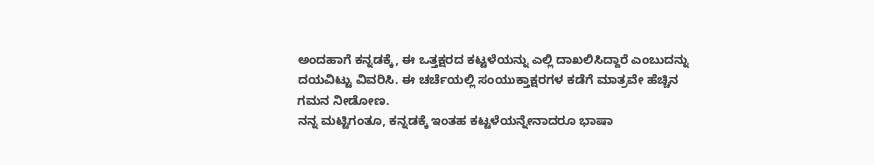ಅಂದಹಾಗೆ ಕನ್ನಡಕ್ಕೆ, ಈ ಒತ್ತಕ್ಷರದ ಕಟ್ಟಳೆಯನ್ನು ಎಲ್ಲಿ ದಾಖಲಿಸಿದ್ದಾರೆ ಎಂಬುದನ್ನು ದಯವಿಟ್ಟು ವಿವರಿಸಿ. ಈ ಚರ್ಚೆಯಲ್ಲಿ ಸಂಯುಕ್ತಾಕ್ಷರಗಳ ಕಡೆಗೆ ಮಾತ್ರವೇ ಹೆಚ್ಚಿನ ಗಮನ ನೀಡೋಣ.
ನನ್ನ ಮಟ್ಟಿಗಂತೂ, ಕನ್ನಡಕ್ಕೆ ಇಂತಹ ಕಟ್ಟಳೆಯನ್ನೇನಾದರೂ ಭಾಷಾ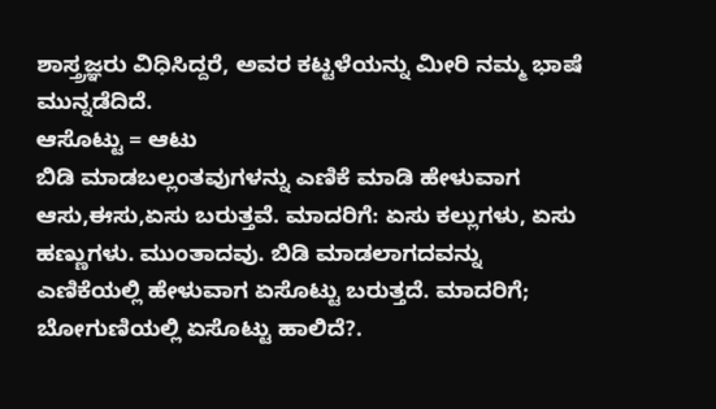ಶಾಸ್ತ್ರಜ್ಞರು ವಿಧಿಸಿದ್ದರೆ, ಅವರ ಕಟ್ಟಳೆಯನ್ನು ಮೀರಿ ನಮ್ಮ ಭಾಷೆ ಮುನ್ನಡೆದಿದೆ.
ಆಸೊಟ್ಟು = ಆಟು
ಬಿಡಿ ಮಾಡಬಲ್ಲಂತವುಗಳನ್ನು ಎಣಿಕೆ ಮಾಡಿ ಹೇಳುವಾಗ ಆಸು,ಈಸು,ಏಸು ಬರುತ್ತವೆ. ಮಾದರಿಗೆ: ಏಸು ಕಲ್ಲುಗಳು, ಏಸು ಹಣ್ಣುಗಳು. ಮುಂತಾದವು. ಬಿಡಿ ಮಾಡಲಾಗದವನ್ನು ಎಣಿಕೆಯಲ್ಲಿ ಹೇಳುವಾಗ ಏಸೊಟ್ಟು ಬರುತ್ತದೆ. ಮಾದರಿಗೆ; ಬೋಗುಣಿಯಲ್ಲಿ ಏಸೊಟ್ಟು ಹಾಲಿದೆ?.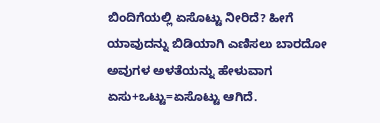ಬಿಂದಿಗೆಯಲ್ಲಿ ಏಸೊಟ್ಟು ನೀರಿದೆ? ಹೀಗೆ ಯಾವುದನ್ನು ಬಿಡಿಯಾಗಿ ಎಣಿಸಲು ಬಾರದೋ ಅವುಗಳ ಅಳತೆಯನ್ನು ಹೇಳುವಾಗ ಏಸು+ಒಟ್ಟು=ಏಸೊಟ್ಟು ಆಗಿದೆ.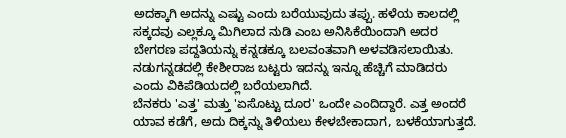ಅದಕ್ಕಾಗಿ ಅದನ್ನು ಎಷ್ಟು ಎಂದು ಬರೆಯುವುದು ತಪ್ಪು. ಹಳೆಯ ಕಾಲದಲ್ಲಿ ಸಕ್ಕದವು ಎಲ್ಲಕ್ಕೂ ಮಿಗಿಲಾದ ನುಡಿ ಎಂಬ ಅನಿಸಿಕೆಯಿಂದಾಗಿ ಅದರ ಬೇಗರಣ ಪದ್ದತಿಯನ್ನು ಕನ್ನಡಕ್ಕೂ ಬಲವಂತವಾಗಿ ಅಳವಡಿಸಲಾಯಿತು. ನಡುಗನ್ನಡದಲ್ಲಿ ಕೇಶೀರಾಜ ಬಟ್ಟರು ಇದನ್ನು ಇನ್ನೂ ಹೆಚ್ಚಿಗೆ ಮಾಡಿದರು ಎಂದು ವಿಕಿಪೆಡಿಯದಲ್ಲಿ ಬರೆಯಲಾಗಿದೆ.
ಬೆನಕರು 'ಎತ್ತ' ಮತ್ತು 'ಏಸೊಟ್ಟು ದೂರ' ಒಂದೇ ಎಂದಿದ್ದಾರೆ. ಎತ್ತ ಅಂದರೆ ಯಾವ ಕಡೆಗೆ, ಅದು ದಿಕ್ಕನ್ನು ತಿಳಿಯಲು ಕೇಳಬೇಕಾದಾಗ, ಬಳಕೆಯಾಗುತ್ತದೆ.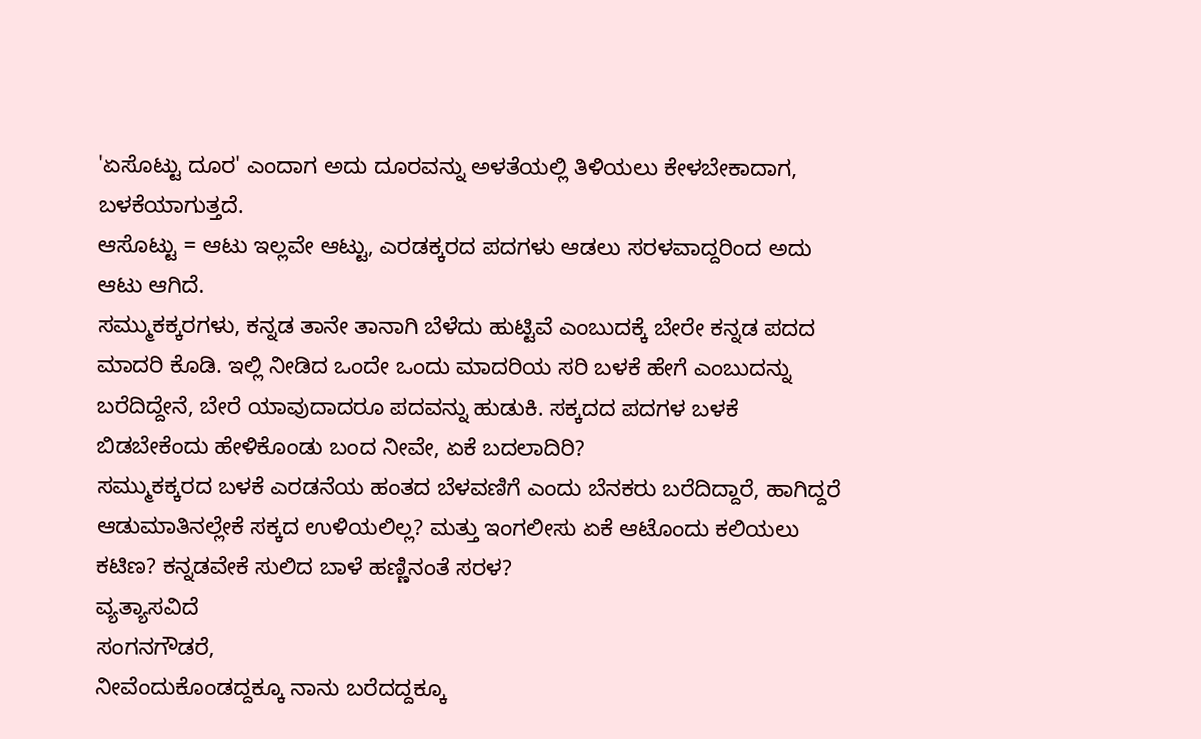'ಏಸೊಟ್ಟು ದೂರ' ಎಂದಾಗ ಅದು ದೂರವನ್ನು ಅಳತೆಯಲ್ಲಿ ತಿಳಿಯಲು ಕೇಳಬೇಕಾದಾಗ, ಬಳಕೆಯಾಗುತ್ತದೆ.
ಆಸೊಟ್ಟು = ಆಟು ಇಲ್ಲವೇ ಆಟ್ಟು, ಎರಡಕ್ಕರದ ಪದಗಳು ಆಡಲು ಸರಳವಾದ್ದರಿಂದ ಅದು ಆಟು ಆಗಿದೆ.
ಸಮ್ಮುಕಕ್ಕರಗಳು, ಕನ್ನಡ ತಾನೇ ತಾನಾಗಿ ಬೆಳೆದು ಹುಟ್ಟಿವೆ ಎಂಬುದಕ್ಕೆ ಬೇರೇ ಕನ್ನಡ ಪದದ ಮಾದರಿ ಕೊಡಿ. ಇಲ್ಲಿ ನೀಡಿದ ಒಂದೇ ಒಂದು ಮಾದರಿಯ ಸರಿ ಬಳಕೆ ಹೇಗೆ ಎಂಬುದನ್ನು ಬರೆದಿದ್ದೇನೆ, ಬೇರೆ ಯಾವುದಾದರೂ ಪದವನ್ನು ಹುಡುಕಿ. ಸಕ್ಕದದ ಪದಗಳ ಬಳಕೆ ಬಿಡಬೇಕೆಂದು ಹೇಳಿಕೊಂಡು ಬಂದ ನೀವೇ, ಏಕೆ ಬದಲಾದಿರಿ?
ಸಮ್ಮುಕಕ್ಕರದ ಬಳಕೆ ಎರಡನೆಯ ಹಂತದ ಬೆಳವಣಿಗೆ ಎಂದು ಬೆನಕರು ಬರೆದಿದ್ದಾರೆ, ಹಾಗಿದ್ದರೆ ಆಡುಮಾತಿನಲ್ಲೇಕೆ ಸಕ್ಕದ ಉಳಿಯಲಿಲ್ಲ? ಮತ್ತು ಇಂಗಲೀಸು ಏಕೆ ಆಟೊಂದು ಕಲಿಯಲು ಕಟಿಣ? ಕನ್ನಡವೇಕೆ ಸುಲಿದ ಬಾಳೆ ಹಣ್ಣಿನಂತೆ ಸರಳ?
ವ್ಯತ್ಯಾಸವಿದೆ
ಸಂಗನಗೌಡರೆ,
ನೀವೆಂದುಕೊಂಡದ್ದಕ್ಕೂ ನಾನು ಬರೆದದ್ದಕ್ಕೂ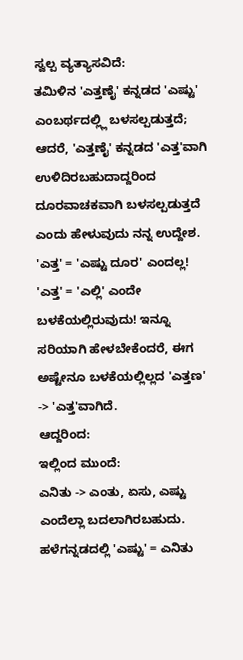ಸ್ವಲ್ಪ ವ್ಯತ್ಯಾಸವಿದೆ:
ತಮಿಳಿನ 'ಎತ್ತಣೈ' ಕನ್ನಡದ 'ಎಷ್ಟು' ಎಂಬರ್ಥದಲ್ಲ್ಲಿ ಬಳಸಲ್ಪಡುತ್ತದೆ; ಆದರೆ, 'ಎತ್ತಣೈ' ಕನ್ನಡದ 'ಎತ್ತ'ವಾಗಿ ಉಳಿದಿರಬಹುದಾದ್ದರಿಂದ ದೂರವಾಚಕವಾಗಿ ಬಳಸಲ್ಪಡುತ್ತದೆ ಎಂದು ಹೇಳುವುದು ನನ್ನ ಉದ್ದೇಶ. 'ಎತ್ತ' = 'ಎಷ್ಟು ದೂರ' ಎಂದಲ್ಲ! 'ಎತ್ತ' = 'ಎಲ್ಲಿ' ಎಂದೇ ಬಳಕೆಯಲ್ಲಿರುವುದು! ಇನ್ನೂ ಸರಿಯಾಗಿ ಹೇಳಬೇಕೆಂದರೆ, ಈಗ ಅಷ್ಟೇನೂ ಬಳಕೆಯಲ್ಲಿಲ್ಲದ 'ಎತ್ತಣ' -> 'ಎತ್ತ'ವಾಗಿದೆ.
ಆದ್ದರಿಂದ:
ಇಲ್ಲಿಂದ ಮುಂದೆ:
ಎನಿತು -> ಎಂತು, ಏಸು, ಎಷ್ಟು ಎಂದೆಲ್ಲಾ ಬದಲಾಗಿರಬಹುದು. ಹಳೆಗನ್ನಡದಲ್ಲಿ 'ಎಷ್ಟು' = ಎನಿತು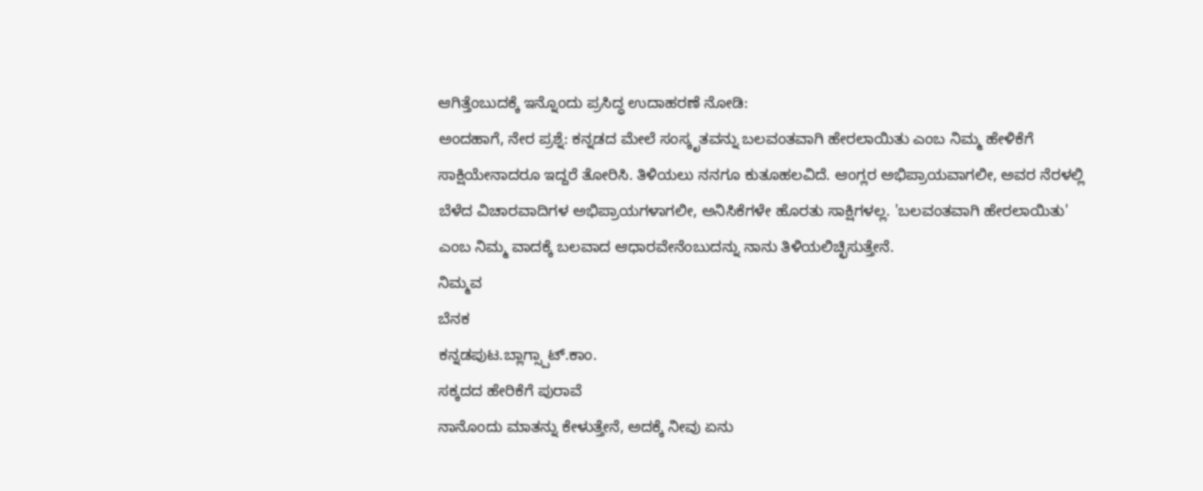ಆಗಿತ್ತೆಂಬುದಕ್ಕೆ ಇನ್ನೊಂದು ಪ್ರಸಿದ್ಧ ಉದಾಹರಣೆ ನೋಡಿ:
ಅಂದಹಾಗೆ, ನೇರ ಪ್ರಶ್ನೆ: ಕನ್ನಡದ ಮೇಲೆ ಸಂಸ್ಕೃತವನ್ನು ಬಲವಂತವಾಗಿ ಹೇರಲಾಯಿತು ಎಂಬ ನಿಮ್ಮ ಹೇಳಿಕೆಗೆ ಸಾಕ್ಷಿಯೇನಾದರೂ ಇದ್ದರೆ ತೋರಿಸಿ. ತಿಳಿಯಲು ನನಗೂ ಕುತೂಹಲವಿದೆ. ಆಂಗ್ಲರ ಅಭಿಪ್ರಾಯವಾಗಲೀ, ಅವರ ನೆರಳಲ್ಲಿ ಬೆಳೆದ ವಿಚಾರವಾದಿಗಳ ಅಭಿಪ್ರಾಯಗಳಾಗಲೀ, ಅನಿಸಿಕೆಗಳೇ ಹೊರತು ಸಾಕ್ಷಿಗಳಲ್ಲ. 'ಬಲವಂತವಾಗಿ ಹೇರಲಾಯಿತು' ಎಂಬ ನಿಮ್ಮ ವಾದಕ್ಕೆ ಬಲವಾದ ಆಧಾರವೇನೆಂಬುದನ್ನು ನಾನು ತಿಳಿಯಲಿಚ್ಛಿಸುತ್ತೇನೆ.
ನಿಮ್ಮವ
ಬೆನಕ
ಕನ್ನಡಪುಟ.ಬ್ಲಾಗ್ಸ್ಪಾಟ್.ಕಾಂ.
ಸಕ್ಕದದ ಹೇರಿಕೆಗೆ ಪುರಾವೆ
ನಾನೊಂದು ಮಾತನ್ನು ಕೇಳುತ್ತೇನೆ, ಅದಕ್ಕೆ ನೀವು ಏನು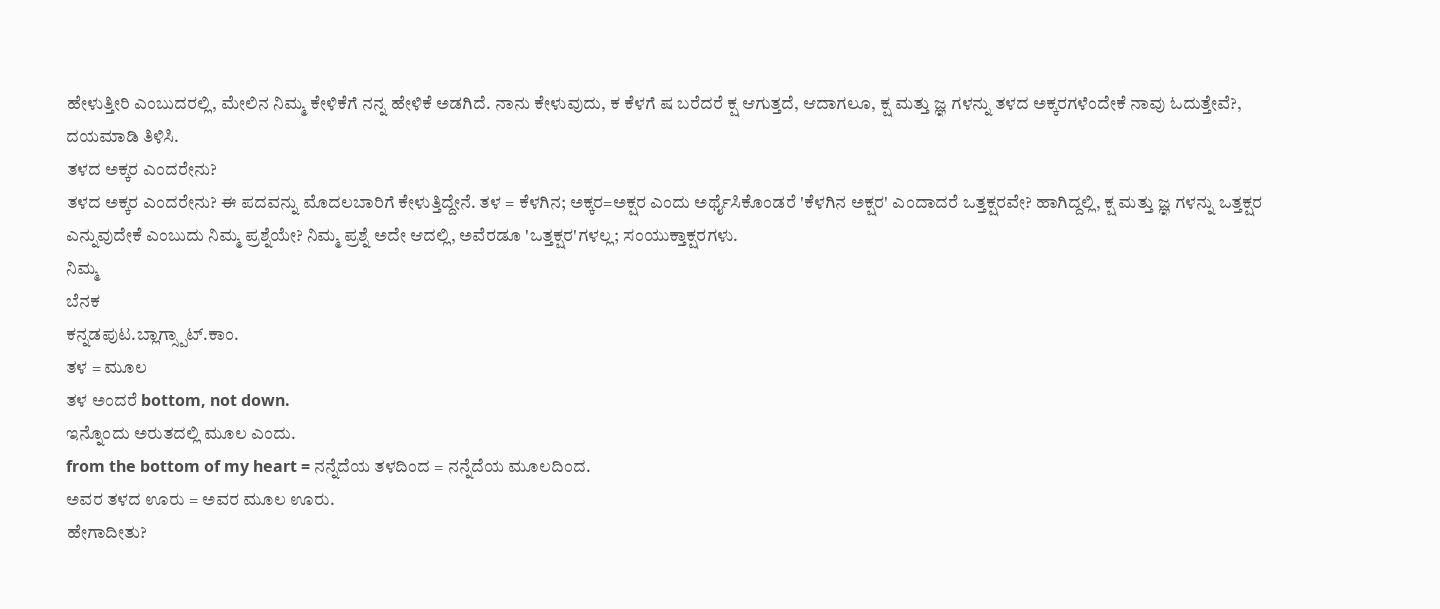ಹೇಳುತ್ತೀರಿ ಎಂಬುದರಲ್ಲಿ, ಮೇಲಿನ ನಿಮ್ಮ ಕೇಳಿಕೆಗೆ ನನ್ನ ಹೇಳಿಕೆ ಅಡಗಿದೆ. ನಾನು ಕೇಳುವುದು, ಕ ಕೆಳಗೆ ಷ ಬರೆದರೆ ಕ್ಷ ಆಗುತ್ತದೆ, ಆದಾಗಲೂ, ಕ್ಷ ಮತ್ತು ಜ್ಞ ಗಳನ್ನು ತಳದ ಅಕ್ಕರಗಳೆಂದೇಕೆ ನಾವು ಓದುತ್ತೇವೆ?, ದಯಮಾಡಿ ತಿಳಿಸಿ.
ತಳದ ಅಕ್ಕರ ಎಂದರೇನು?
ತಳದ ಅಕ್ಕರ ಎಂದರೇನು? ಈ ಪದವನ್ನು ಮೊದಲಬಾರಿಗೆ ಕೇಳುತ್ತಿದ್ದೇನೆ. ತಳ = ಕೆಳಗಿನ; ಅಕ್ಕರ=ಅಕ್ಷರ ಎಂದು ಅರ್ಥೈಸಿಕೊಂಡರೆ 'ಕೆಳಗಿನ ಅಕ್ಷರ' ಎಂದಾದರೆ ಒತ್ತಕ್ಷರವೇ? ಹಾಗಿದ್ದಲ್ಲಿ, ಕ್ಷ ಮತ್ತು ಜ್ಞ ಗಳನ್ನು ಒತ್ತಕ್ಷರ ಎನ್ನುವುದೇಕೆ ಎಂಬುದು ನಿಮ್ಮ ಪ್ರಶ್ನೆಯೇ? ನಿಮ್ಮ ಪ್ರಶ್ನೆ ಅದೇ ಆದಲ್ಲಿ, ಅವೆರಡೂ 'ಒತ್ತಕ್ಷರ'ಗಳಲ್ಲ; ಸಂಯುಕ್ತಾಕ್ಷರಗಳು.
ನಿಮ್ಮ
ಬೆನಕ
ಕನ್ನಡಪುಟ.ಬ್ಲಾಗ್ಸ್ಪಾಟ್.ಕಾಂ.
ತಳ = ಮೂಲ
ತಳ ಅಂದರೆ bottom, not down.
ಇನ್ನೊಂದು ಅರುತದಲ್ಲಿ ಮೂಲ ಎಂದು.
from the bottom of my heart = ನನ್ನೆದೆಯ ತಳದಿಂದ = ನನ್ನೆದೆಯ ಮೂಲದಿಂದ.
ಅವರ ತಳದ ಊರು = ಅವರ ಮೂಲ ಊರು.
ಹೇಗಾದೀತು?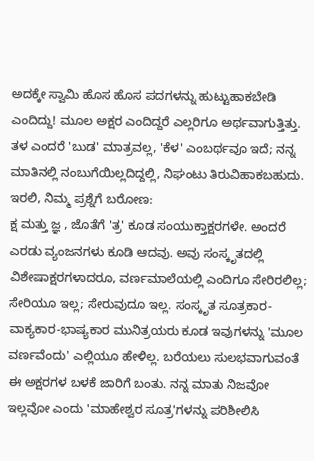ಅದಕ್ಕೇ ಸ್ವಾಮಿ ಹೊಸ ಹೊಸ ಪದಗಳನ್ನು ಹುಟ್ಟುಹಾಕಬೇಡಿ ಎಂದಿದ್ದು! ಮೂಲ ಅಕ್ಷರ ಎಂದಿದ್ದರೆ ಎಲ್ಲರಿಗೂ ಅರ್ಥವಾಗುತ್ತಿತ್ತು. ತಳ ಎಂದರೆ 'ಬುಡ' ಮಾತ್ರವಲ್ಲ, 'ಕೆಳ' ಎಂಬರ್ಥವೂ ಇದೆ; ನನ್ನ ಮಾತಿನಲ್ಲಿ ನಂಬುಗೆಯಿಲ್ಲದಿದ್ದಲ್ಲಿ, ನಿಘಂಟು ತಿರುವಿಹಾಕಬಹುದು. ಇರಲಿ, ನಿಮ್ಮ ಪ್ರಶ್ನೆಗೆ ಬರೋಣ:
ಕ್ಷ ಮತ್ತು ಜ್ಞ , ಜೊತೆಗೆ 'ತ್ರ' ಕೂಡ ಸಂಯುಕ್ತಾಕ್ಷರಗಳೇ. ಅಂದರೆ ಎರಡು ವ್ಯಂಜನಗಳು ಕೂಡಿ ಆದವು. ಅವು ಸಂಸ್ಕೃತದಲ್ಲಿ ವಿಶೇಷಾಕ್ಷರಗಳಾದರೂ, ವರ್ಣಮಾಲೆಯಲ್ಲಿ ಎಂದಿಗೂ ಸೇರಿರಲಿಲ್ಲ; ಸೇರಿಯೂ ಇಲ್ಲ; ಸೇರುವುದೂ ಇಲ್ಲ. ಸಂಸ್ಕೃತ ಸೂತ್ರಕಾರ-ವಾಕ್ಯಕಾರ-ಭಾಷ್ಯಕಾರ ಮುನಿತ್ರಯರು ಕೂಡ ಇವುಗಳನ್ನು 'ಮೂಲ ವರ್ಣವೆಂದು' ಎಲ್ಲಿಯೂ ಹೇಳಿಲ್ಲ. ಬರೆಯಲು ಸುಲಭವಾಗುವಂತೆ ಈ ಅಕ್ಷರಗಳ ಬಳಕೆ ಜಾರಿಗೆ ಬಂತು. ನನ್ನ ಮಾತು ನಿಜವೋ ಇಲ್ಲವೋ ಎಂದು 'ಮಾಹೇಶ್ವರ ಸೂತ್ರ'ಗಳನ್ನು ಪರಿಶೀಲಿಸಿ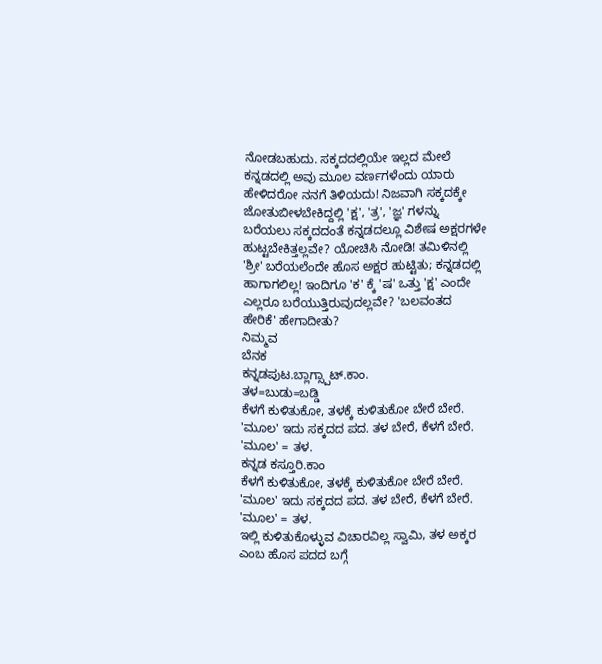ನೋಡಬಹುದು. ಸಕ್ಕದದಲ್ಲಿಯೇ ಇಲ್ಲದ ಮೇಲೆ ಕನ್ನಡದಲ್ಲಿ ಅವು ಮೂಲ ವರ್ಣಗಳೆಂದು ಯಾರು ಹೇಳಿದರೋ ನನಗೆ ತಿಳಿಯದು! ನಿಜವಾಗಿ ಸಕ್ಕದಕ್ಕೇ ಜೋತುಬೀಳಬೇಕಿದ್ದಲ್ಲಿ 'ಕ್ಷ', 'ತ್ರ', 'ಜ್ಞ' ಗಳನ್ನು ಬರೆಯಲು ಸಕ್ಕದದಂತೆ ಕನ್ನಡದಲ್ಲೂ ವಿಶೇಷ ಅಕ್ಷರಗಳೇ ಹುಟ್ಟಬೇಕಿತ್ತಲ್ಲವೇ? ಯೋಚಿಸಿ ನೋಡಿ! ತಮಿಳಿನಲ್ಲಿ 'ಶ್ರೀ' ಬರೆಯಲೆಂದೇ ಹೊಸ ಅಕ್ಷರ ಹುಟ್ಟಿತು; ಕನ್ನಡದಲ್ಲಿ ಹಾಗಾಗಲಿಲ್ಲ! ಇಂದಿಗೂ 'ಕ' ಕ್ಕೆ 'ಷ' ಒತ್ತು 'ಕ್ಷ' ಎಂದೇ ಎಲ್ಲರೂ ಬರೆಯುತ್ತಿರುವುದಲ್ಲವೇ? 'ಬಲವಂತದ ಹೇರಿಕೆ' ಹೇಗಾದೀತು?
ನಿಮ್ಮವ
ಬೆನಕ
ಕನ್ನಡಪುಟ.ಬ್ಲಾಗ್ಸ್ಪಾಟ್.ಕಾಂ.
ತಳ=ಬುಡು=ಬಡ್ಡಿ
ಕೆಳಗೆ ಕುಳಿತುಕೋ, ತಳಕ್ಕೆ ಕುಳಿತುಕೋ ಬೇರೆ ಬೇರೆ. 'ಮೂಲ' ಇದು ಸಕ್ಕದದ ಪದ. ತಳ ಬೇರೆ, ಕೆಳಗೆ ಬೇರೆ. 'ಮೂಲ' = ತಳ.
ಕನ್ನಡ ಕಸ್ತೂರಿ.ಕಾಂ
ಕೆಳಗೆ ಕುಳಿತುಕೋ, ತಳಕ್ಕೆ ಕುಳಿತುಕೋ ಬೇರೆ ಬೇರೆ. 'ಮೂಲ' ಇದು ಸಕ್ಕದದ ಪದ. ತಳ ಬೇರೆ, ಕೆಳಗೆ ಬೇರೆ. 'ಮೂಲ' = ತಳ.
ಇಲ್ಲಿ ಕುಳಿತುಕೊಳ್ಳುವ ವಿಚಾರವಿಲ್ಲ ಸ್ವಾಮಿ, ತಳ ಅಕ್ಕರ ಎಂಬ ಹೊಸ ಪದದ ಬಗ್ಗೆ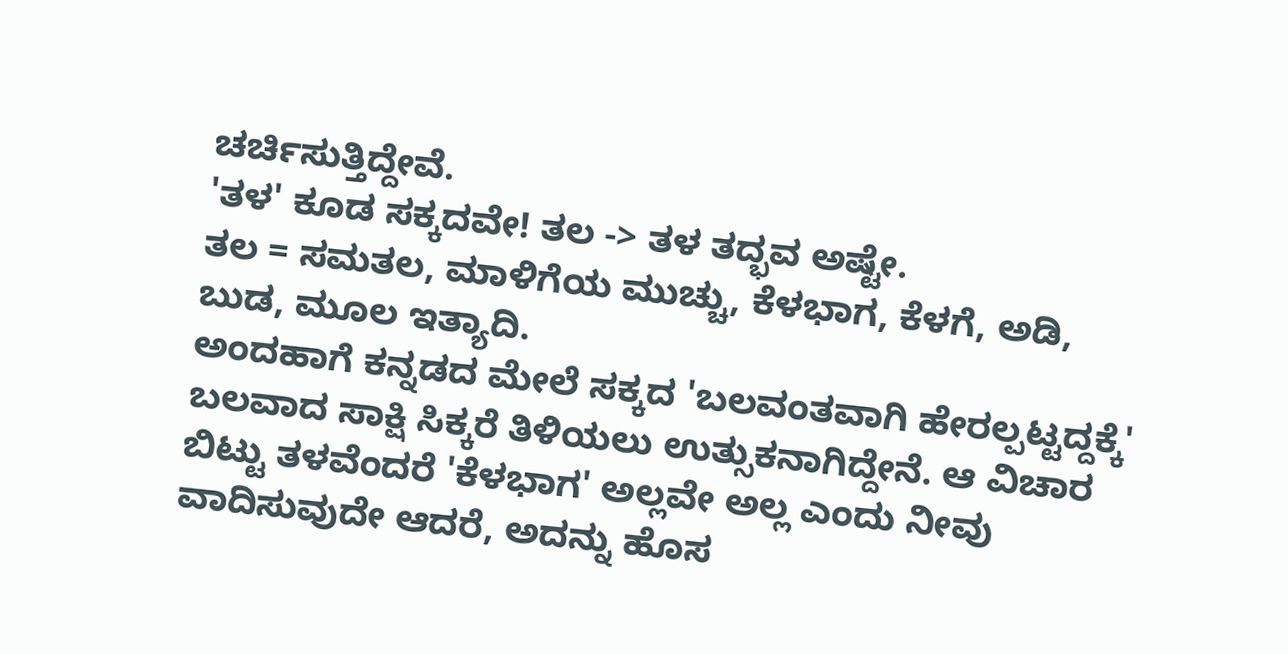ಚರ್ಚಿಸುತ್ತಿದ್ದೇವೆ.
'ತಳ' ಕೂಡ ಸಕ್ಕದವೇ! ತಲ -> ತಳ ತದ್ಭವ ಅಷ್ಟೇ.
ತಲ = ಸಮತಲ, ಮಾಳಿಗೆಯ ಮುಚ್ಚು, ಕೆಳಭಾಗ, ಕೆಳಗೆ, ಅಡಿ, ಬುಡ, ಮೂಲ ಇತ್ಯಾದಿ.
ಅಂದಹಾಗೆ ಕನ್ನಡದ ಮೇಲೆ ಸಕ್ಕದ 'ಬಲವಂತವಾಗಿ ಹೇರಲ್ಪಟ್ಟದ್ದಕ್ಕೆ' ಬಲವಾದ ಸಾಕ್ಷಿ ಸಿಕ್ಕರೆ ತಿಳಿಯಲು ಉತ್ಸುಕನಾಗಿದ್ದೇನೆ. ಆ ವಿಚಾರ ಬಿಟ್ಟು ತಳವೆಂದರೆ 'ಕೆಳಭಾಗ' ಅಲ್ಲವೇ ಅಲ್ಲ ಎಂದು ನೀವು ವಾದಿಸುವುದೇ ಆದರೆ, ಅದನ್ನು ಹೊಸ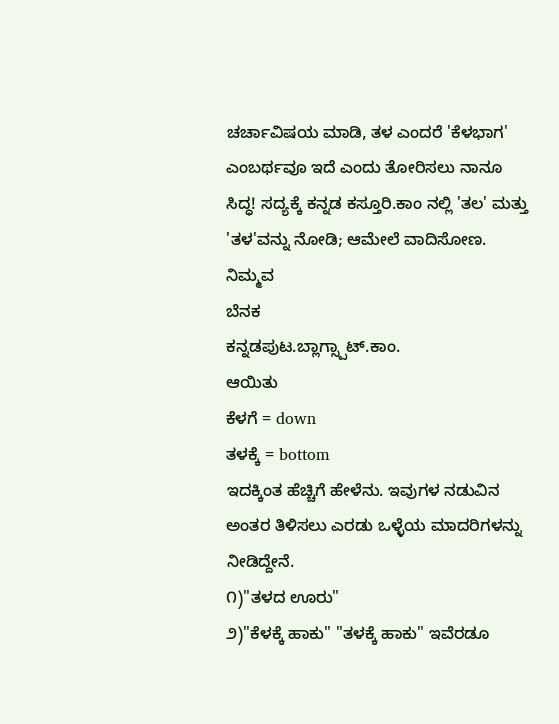ಚರ್ಚಾವಿಷಯ ಮಾಡಿ, ತಳ ಎಂದರೆ 'ಕೆಳಭಾಗ' ಎಂಬರ್ಥವೂ ಇದೆ ಎಂದು ತೋರಿಸಲು ನಾನೂ ಸಿದ್ಧ! ಸದ್ಯಕ್ಕೆ ಕನ್ನಡ ಕಸ್ತೂರಿ.ಕಾಂ ನಲ್ಲಿ 'ತಲ' ಮತ್ತು 'ತಳ'ವನ್ನು ನೋಡಿ; ಆಮೇಲೆ ವಾದಿಸೋಣ.
ನಿಮ್ಮವ
ಬೆನಕ
ಕನ್ನಡಪುಟ.ಬ್ಲಾಗ್ಸ್ಪಾಟ್.ಕಾಂ.
ಆಯಿತು
ಕೆಳಗೆ = down
ತಳಕ್ಕೆ = bottom
ಇದಕ್ಕಿಂತ ಹೆಚ್ಚಿಗೆ ಹೇಳೆನು. ಇವುಗಳ ನಡುವಿನ ಅಂತರ ತಿಳಿಸಲು ಎರಡು ಒಳ್ಳೆಯ ಮಾದರಿಗಳನ್ನು ನೀಡಿದ್ದೇನೆ.
೧)"ತಳದ ಊರು"
೨)"ಕೆಳಕ್ಕೆ ಹಾಕು" "ತಳಕ್ಕೆ ಹಾಕು" ಇವೆರಡೂ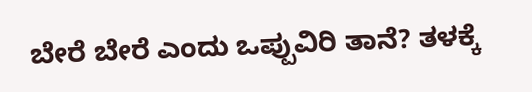ಬೇರೆ ಬೇರೆ ಎಂದು ಒಪ್ಪುವಿರಿ ತಾನೆ? ತಳಕ್ಕೆ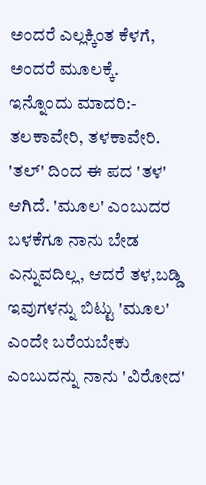ಅಂದರೆ ಎಲ್ಲಕ್ಕಿಂತ ಕೆಳಗೆ, ಅಂದರೆ ಮೂಲಕ್ಕೆ.
ಇನ್ನೊಂದು ಮಾದರಿ:- ತಲಕಾವೇರಿ, ತಳಕಾವೇರಿ. 'ತಲ್' ದಿಂದ ಈ ಪದ 'ತಳ' ಆಗಿದೆ. 'ಮೂಲ' ಎಂಬುದರ ಬಳಕೆಗೂ ನಾನು ಬೇಡ ಎನ್ನುವದಿಲ್ಲ, ಆದರೆ ತಳ,ಬಡ್ಡಿ ಇವುಗಳನ್ನು ಬಿಟ್ಟು 'ಮೂಲ' ಎಂದೇ ಬರೆಯಬೇಕು ಎಂಬುದನ್ನು ನಾನು 'ವಿರೋದ'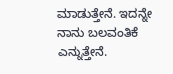ಮಾಡುತ್ತೇನೆ. ಇದನ್ನೇ ನಾನು ಬಲವಂತಿಕೆ ಎನ್ನುತ್ತೇನೆ.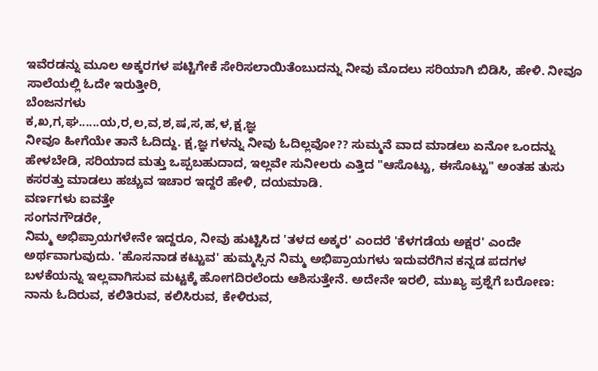ಇವೆರಡನ್ನು ಮೂಲ ಅಕ್ಕರಗಳ ಪಟ್ಟಿಗೇಕೆ ಸೇರಿಸಲಾಯಿತೆಂಬುದನ್ನು ನೀವು ಮೊದಲು ಸರಿಯಾಗಿ ಬಿಡಿಸಿ, ಹೇಳಿ. ನೀವೂ ಸಾಲೆಯಲ್ಲಿ ಓದೇ ಇರುತ್ತೀರಿ,
ಬೆಂಜನಗಳು
ಕ,ಖ,ಗ,ಘ......ಯ,ರ,ಲ,ವ,ಶ,ಷ,ಸ,ಹ,ಳ,ಕ್ಷ,ಜ್ಞ
ನೀವೂ ಹೀಗೆಯೇ ತಾನೆ ಓದಿದ್ದು. ಕ್ಷ,ಜ್ಞ ಗಳನ್ನು ನೀವು ಓದಿಲ್ಲವೋ?? ಸುಮ್ಮನೆ ವಾದ ಮಾಡಲು ಏನೋ ಒಂದನ್ನು ಹೇಳಬೇಡಿ, ಸರಿಯಾದ ಮತ್ತು ಒಪ್ಪಬಹುದಾದ, ಇಲ್ಲವೇ ಸುನೀಲರು ಎತ್ತಿದ "ಆಸೊಟ್ಟು, ಈಸೊಟ್ಟು" ಅಂತಹ ತುಸು ಕಸರತ್ತು ಮಾಡಲು ಹಚ್ಚುವ ಇಚಾರ ಇದ್ದರೆ ಹೇಳಿ, ದಯಮಾಡಿ.
ವರ್ಣಗಳು ಐವತ್ತೇ
ಸಂಗನಗೌಡರೇ,
ನಿಮ್ಮ ಅಭಿಪ್ರಾಯಗಳೇನೇ ಇದ್ದರೂ, ನೀವು ಹುಟ್ಟಿಸಿದ 'ತಳದ ಅಕ್ಕರ' ಎಂದರೆ 'ಕೆಳಗಡೆಯ ಅಕ್ಷರ' ಎಂದೇ ಅರ್ಥವಾಗುವುದು. 'ಹೊಸನಾಡ ಕಟ್ಟುವ' ಹುಮ್ಮಸ್ಸಿನ ನಿಮ್ಮ ಅಭಿಪ್ರಾಯಗಳು ಇದುವರೆಗಿನ ಕನ್ನಡ ಪದಗಳ ಬಳಕೆಯನ್ನು ಇಲ್ಲವಾಗಿಸುವ ಮಟ್ಟಕ್ಕೆ ಹೋಗದಿರಲೆಂದು ಆಶಿಸುತ್ತೇನೆ. ಅದೇನೇ ಇರಲಿ, ಮುಖ್ಯ ಪ್ರಶ್ನೆಗೆ ಬರೋಣ:
ನಾನು ಓದಿರುವ, ಕಲಿತಿರುವ, ಕಲಿಸಿರುವ, ಕೇಳಿರುವ,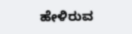ಹೇಳಿರುವ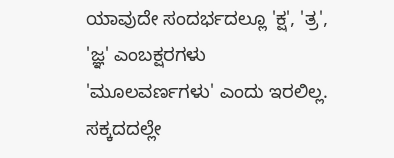ಯಾವುದೇ ಸಂದರ್ಭದಲ್ಲೂ 'ಕ್ಷ', 'ತ್ರ', 'ಜ್ಞ' ಎಂಬಕ್ಷರಗಳು 'ಮೂಲವರ್ಣಗಳು' ಎಂದು ಇರಲಿಲ್ಲ. ಸಕ್ಕದದಲ್ಲೇ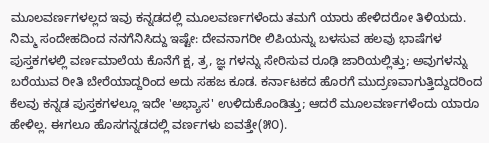ಮೂಲವರ್ಣಗಳಲ್ಲದ ಇವು ಕನ್ನಡದಲ್ಲಿ ಮೂಲವರ್ಣಗಳೆಂದು ತಮಗೆ ಯಾರು ಹೇಳಿದರೋ ತಿಳಿಯದು. ನಿಮ್ಮ ಸಂದೇಹದಿಂದ ನನಗೆನಿಸಿದ್ದು ಇಷ್ಟೇ: ದೇವನಾಗರೀ ಲಿಪಿಯನ್ನು ಬಳಸುವ ಹಲವು ಭಾಷೆಗಳ ಪುಸ್ತಕಗಳಲ್ಲಿ ವರ್ಣಮಾಲೆಯ ಕೊನೆಗೆ ಕ್ಷ, ತ್ರ, ಜ್ಞ ಗಳನ್ನು ಸೇರಿಸುವ ರೂಢಿ ಜಾರಿಯಲ್ಲಿತ್ತು; ಅವುಗಳನ್ನು ಬರೆಯುವ ರೀತಿ ಬೇರೆಯಾದ್ದರಿಂದ ಅದು ಸಹಜ ಕೂಡ. ಕರ್ನಾಟಕದ ಹೊರಗೆ ಮುದ್ರಣವಾಗುತ್ತಿದ್ದುದರಿಂದ ಕೆಲವು ಕನ್ನಡ ಪುಸ್ತಕಗಳಲ್ಲೂ ಇದೇ 'ಅಭ್ಯಾಸ' ಉಳಿದುಕೊಂಡಿತ್ತು; ಆದರೆ ಮೂಲವರ್ಣಗಳೆಂದು ಯಾರೂ ಹೇಳಿಲ್ಲ. ಈಗಲೂ ಹೊಸಗನ್ನಡದಲ್ಲಿ ವರ್ಣಗಳು ಐವತ್ತೇ(೫೦).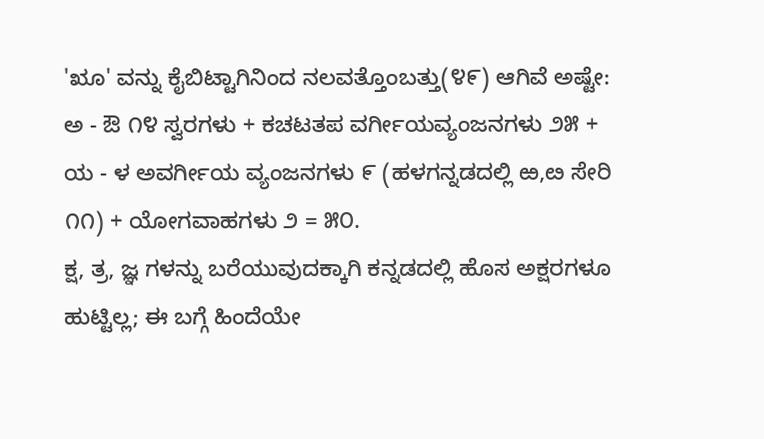'ೠ' ವನ್ನು ಕೈಬಿಟ್ಟಾಗಿನಿಂದ ನಲವತ್ತೊಂಬತ್ತು(೪೯) ಆಗಿವೆ ಅಷ್ಟೇ:
ಅ - ಔ ೧೪ ಸ್ವರಗಳು + ಕಚಟತಪ ವರ್ಗೀಯವ್ಯಂಜನಗಳು ೨೫ + ಯ - ಳ ಅವರ್ಗೀಯ ವ್ಯಂಜನಗಳು ೯ (ಹಳಗನ್ನಡದಲ್ಲಿ ಱ,ೞ ಸೇರಿ ೧೧) + ಯೋಗವಾಹಗಳು ೨ = ೫೦.
ಕ್ಷ, ತ್ರ, ಜ್ಞ ಗಳನ್ನು ಬರೆಯುವುದಕ್ಕಾಗಿ ಕನ್ನಡದಲ್ಲಿ ಹೊಸ ಅಕ್ಷರಗಳೂ ಹುಟ್ಟಿಲ್ಲ; ಈ ಬಗ್ಗೆ ಹಿಂದೆಯೇ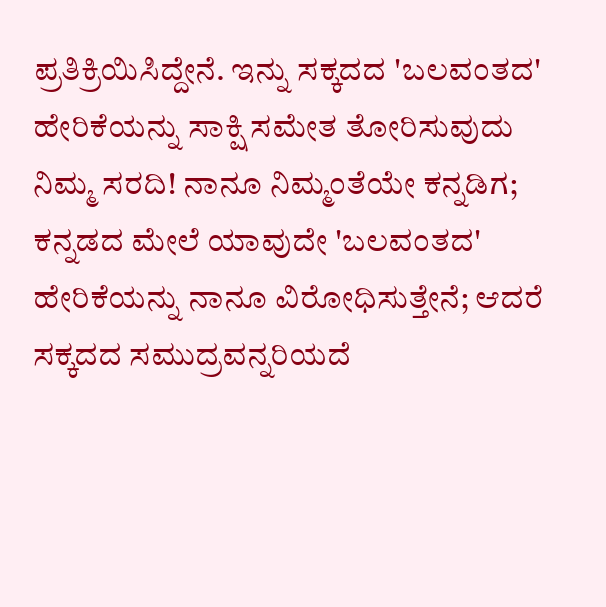ಪ್ರತಿಕ್ರಿಯಿಸಿದ್ದೇನೆ. ಇನ್ನು ಸಕ್ಕದದ 'ಬಲವಂತದ' ಹೇರಿಕೆಯನ್ನು ಸಾಕ್ಷಿ ಸಮೇತ ತೋರಿಸುವುದು ನಿಮ್ಮ ಸರದಿ! ನಾನೂ ನಿಮ್ಮಂತೆಯೇ ಕನ್ನಡಿಗ; ಕನ್ನಡದ ಮೇಲೆ ಯಾವುದೇ 'ಬಲವಂತದ' ಹೇರಿಕೆಯನ್ನು ನಾನೂ ವಿರೋಧಿಸುತ್ತೇನೆ; ಆದರೆ ಸಕ್ಕದದ ಸಮುದ್ರವನ್ನರಿಯದೆ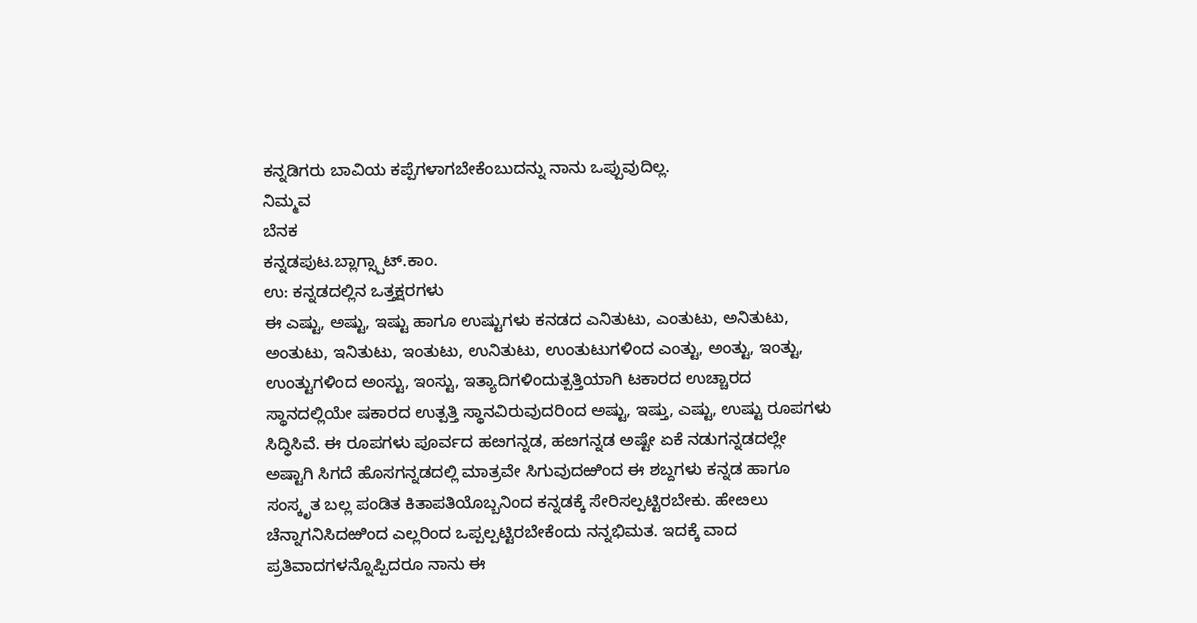ಕನ್ನಡಿಗರು ಬಾವಿಯ ಕಪ್ಪೆಗಳಾಗಬೇಕೆಂಬುದನ್ನು ನಾನು ಒಪ್ಪುವುದಿಲ್ಲ.
ನಿಮ್ಮವ
ಬೆನಕ
ಕನ್ನಡಪುಟ.ಬ್ಲಾಗ್ಸ್ಪಾಟ್.ಕಾಂ.
ಉ: ಕನ್ನಡದಲ್ಲಿನ ಒತ್ತಕ್ಷರಗಳು
ಈ ಎಷ್ಟು, ಅಷ್ಟು, ಇಷ್ಟು ಹಾಗೂ ಉಷ್ಟುಗಳು ಕನಡದ ಎನಿತುಟು, ಎಂತುಟು, ಅನಿತುಟು, ಅಂತುಟು, ಇನಿತುಟು, ಇಂತುಟು, ಉನಿತುಟು, ಉಂತುಟುಗಳಿಂದ ಎಂತ್ಟು, ಅಂತ್ಟು, ಇಂತ್ಟು, ಉಂತ್ಟುಗಳಿಂದ ಅಂಸ್ಟು, ಇಂಸ್ಟು, ಇತ್ಯಾದಿಗಳಿಂದುತ್ಪತ್ತಿಯಾಗಿ ಟಕಾರದ ಉಚ್ಚಾರದ ಸ್ಥಾನದಲ್ಲಿಯೇ ಷಕಾರದ ಉತ್ಪತ್ತಿ ಸ್ಥಾನವಿರುವುದರಿಂದ ಅಷ್ಟು, ಇಷ್ತು, ಎಷ್ಟು, ಉಷ್ಟು ರೂಪಗಳು ಸಿದ್ಧಿಸಿವೆ. ಈ ರೂಪಗಳು ಪೂರ್ವದ ಹೞಗನ್ನಡ, ಹೞಗನ್ನಡ ಅಷ್ಟೇ ಏಕೆ ನಡುಗನ್ನಡದಲ್ಲೇ ಅಷ್ಟಾಗಿ ಸಿಗದೆ ಹೊಸಗನ್ನಡದಲ್ಲಿ ಮಾತ್ರವೇ ಸಿಗುವುದಱಿಂದ ಈ ಶಬ್ದಗಳು ಕನ್ನಡ ಹಾಗೂ ಸಂಸ್ಕೃತ ಬಲ್ಲ ಪಂಡಿತ ಕಿತಾಪತಿಯೊಬ್ಬನಿಂದ ಕನ್ನಡಕ್ಕೆ ಸೇರಿಸಲ್ಪಟ್ಟಿರಬೇಕು. ಹೇೞಲು ಚೆನ್ನಾಗನಿಸಿದಱಿಂದ ಎಲ್ಲರಿಂದ ಒಪ್ಪಲ್ಪಟ್ಟಿರಬೇಕೆಂದು ನನ್ನಭಿಮತ. ಇದಕ್ಕೆ ವಾದ ಪ್ರತಿವಾದಗಳನ್ನೊಪ್ಪಿದರೂ ನಾನು ಈ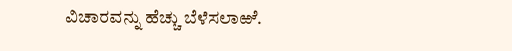ವಿಚಾರವನ್ನು ಹೆಚ್ಚು ಬೆಳೆಸಲಾಱೆ.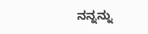ನನ್ನನ್ನು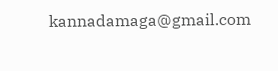kannadamaga@gmail.com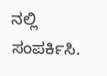ನಲ್ಲಿ ಸಂಪರ್ಕಿಸಿ.